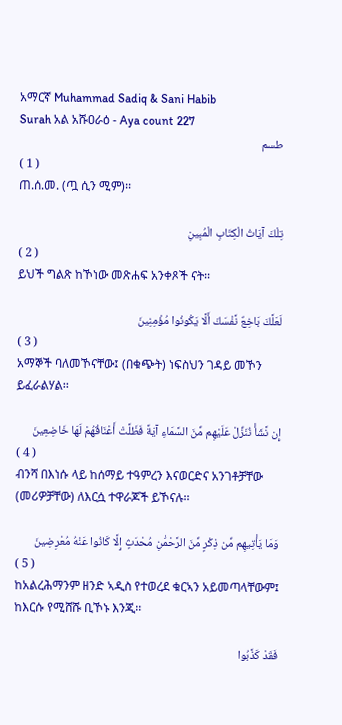አማርኛ Muhammad Sadiq & Sani Habib
Surah አል አሹዐራዕ - Aya count 227
طسم
( 1 )
ጠ.ሰ.መ. (ጧ ሲን ሚም)፡፡

تِلْكَ آيَاتُ الْكِتَابِ الْمُبِينِ
( 2 )
ይህች ግልጽ ከኾነው መጽሐፍ አንቀጾች ናት፡፡

لَعَلَّكَ بَاخِعٌ نَّفْسَكَ أَلَّا يَكُونُوا مُؤْمِنِينَ
( 3 )
አማኞች ባለመኾናቸው፤ (በቁጭት) ነፍስህን ገዳይ መኾን ይፈራልሃል፡፡

إِن نَّشَأْ نُنَزِّلْ عَلَيْهِم مِّنَ السَّمَاءِ آيَةً فَظَلَّتْ أَعْنَاقُهُمْ لَهَا خَاضِعِينَ
( 4 )
ብንሻ በእነሱ ላይ ከሰማይ ተዓምረን እናወርድና አንገቶቻቸው (መሪዎቻቸው) ለእርሷ ተዋራጆች ይኾናሉ፡፡

وَمَا يَأْتِيهِم مِّن ذِكْرٍ مِّنَ الرَّحْمَٰنِ مُحْدَثٍ إِلَّا كَانُوا عَنْهُ مُعْرِضِينَ
( 5 )
ከአልረሕማንም ዘንድ ኣዲስ የተወረደ ቁርኣን አይመጣላቸውም፤ ከእርሱ የሚሸሹ ቢኾኑ እንጂ፡፡

فَقَدْ كَذَّبُوا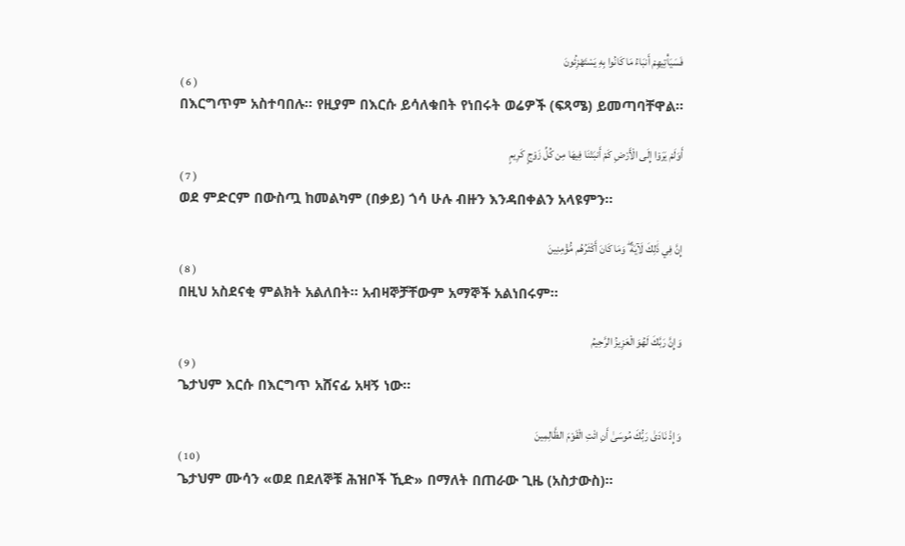فَسَيَأْتِيهِمْ أَنبَاءُ مَا كَانُوا بِهِ يَسْتَهْزِئُونَ
( 6 )
በእርግጥም አስተባበሉ፡፡ የዚያም በእርሱ ይሳለቁበት የነበሩት ወሬዎች (ፍጻሜ) ይመጣባቸዋል፡፡

أَوَلَمْ يَرَوْا إِلَى الْأَرْضِ كَمْ أَنبَتْنَا فِيهَا مِن كُلِّ زَوْجٍ كَرِيمٍ
( 7 )
ወደ ምድርም በውስጧ ከመልካም (በቃይ) ጎሳ ሁሉ ብዙን እንዳበቀልን አላዩምን፡፡

إِنَّ فِي ذَٰلِكَ لَآيَةً ۖ وَمَا كَانَ أَكْثَرُهُم مُّؤْمِنِينَ
( 8 )
በዚህ አስደናቂ ምልክት አልለበት፡፡ አብዛኞቻቸውም አማኞች አልነበሩም፡፡

وَإِنَّ رَبَّكَ لَهُوَ الْعَزِيزُ الرَّحِيمُ
( 9 )
ጌታህም እርሱ በእርግጥ አሸናፊ አዛኝ ነው፡፡

وَإِذْ نَادَىٰ رَبُّكَ مُوسَىٰ أَنِ ائْتِ الْقَوْمَ الظَّالِمِينَ
( 10 )
ጌታህም ሙሳን «ወደ በደለኞቹ ሕዝቦች ኺድ» በማለት በጠራው ጊዜ (አስታውስ)፡፡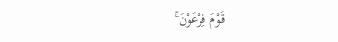قَوْمَ فِرْعَوْنَ ۚ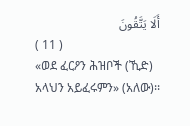أَلَا يَتَّقُونَ
( 11 )
«ወደ ፈርዖን ሕዝቦች (ኺድ) አላህን አይፈሩምን» (አለው)፡፡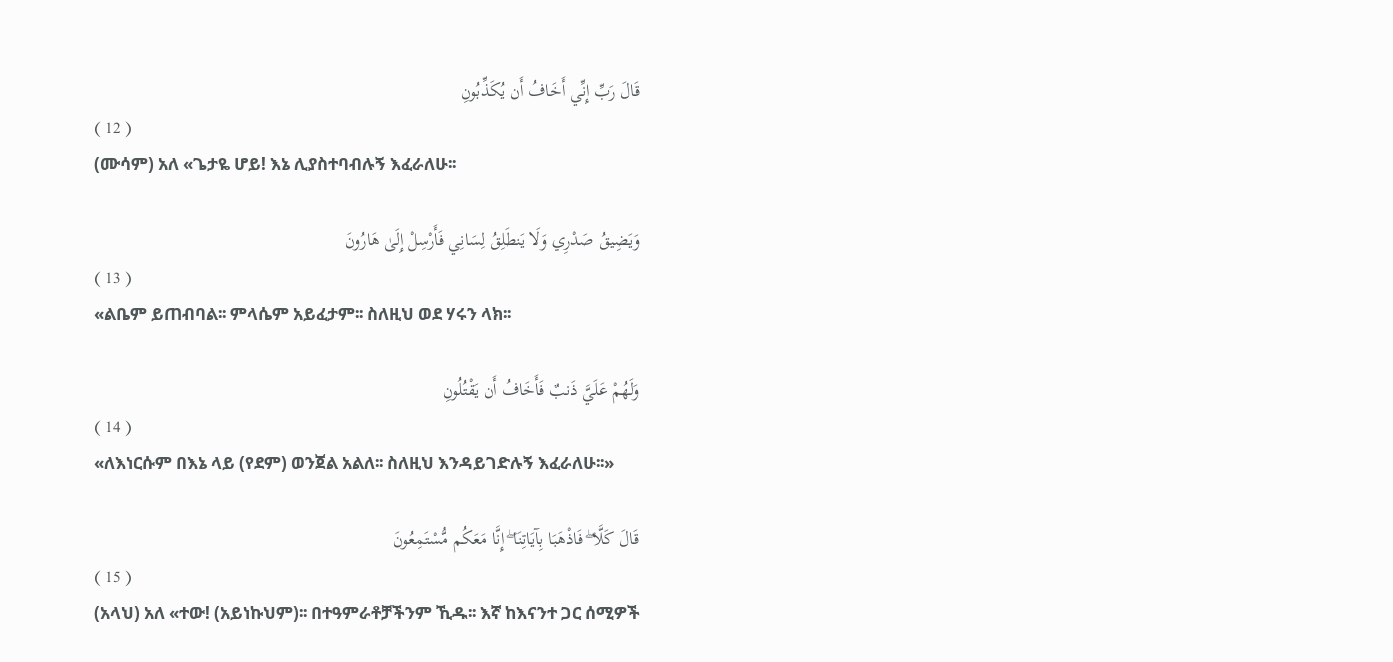قَالَ رَبِّ إِنِّي أَخَافُ أَن يُكَذِّبُونِ
( 12 )
(ሙሳም) አለ «ጌታዬ ሆይ! እኔ ሊያስተባብሉኝ እፈራለሁ፡፡

وَيَضِيقُ صَدْرِي وَلَا يَنطَلِقُ لِسَانِي فَأَرْسِلْ إِلَىٰ هَارُونَ
( 13 )
«ልቤም ይጠብባል፡፡ ምላሴም አይፈታም፡፡ ስለዚህ ወደ ሃሩን ላክ፡፡

وَلَهُمْ عَلَيَّ ذَنبٌ فَأَخَافُ أَن يَقْتُلُونِ
( 14 )
«ለእነርሱም በእኔ ላይ (የደም) ወንጀል አልለ፡፡ ስለዚህ እንዳይገድሉኝ እፈራለሁ፡፡»

قَالَ كَلَّا ۖ فَاذْهَبَا بِآيَاتِنَا ۖ إِنَّا مَعَكُم مُّسْتَمِعُونَ
( 15 )
(አላህ) አለ «ተው! (አይነኩህም)፡፡ በተዓምራቶቻችንም ኺዱ፡፡ እኛ ከእናንተ ጋር ሰሚዎች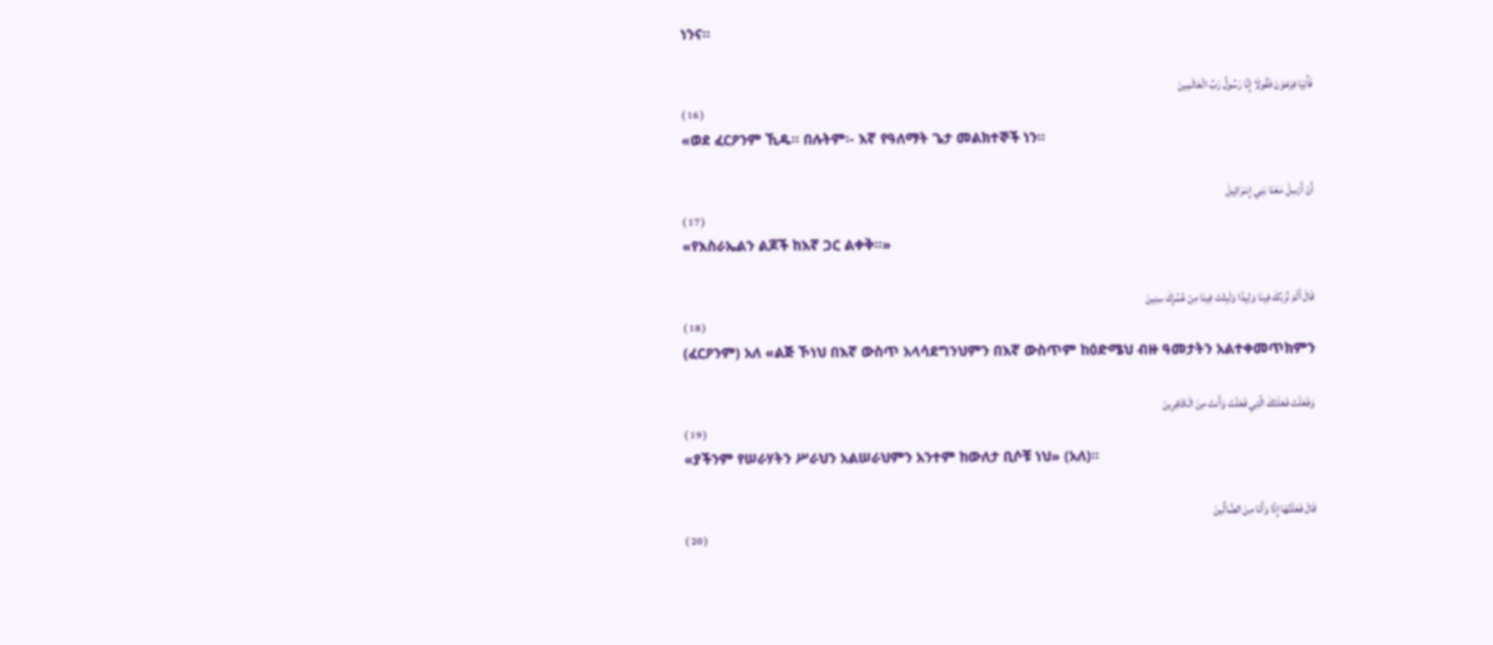ነንና፡፡

فَأْتِيَا فِرْعَوْنَ فَقُولَا إِنَّا رَسُولُ رَبِّ الْعَالَمِينَ
( 16 )
«ወደ ፈርዖንም ኺዱ፡፡ በሉትም፡- እኛ የዓለማት ጌታ መልክተኞች ነን፡፡

أَنْ أَرْسِلْ مَعَنَا بَنِي إِسْرَائِيلَ
( 17 )
«የእስራኤልን ልጆች ከእኛ ጋር ልቀቅ፡፡»

قَالَ أَلَمْ نُرَبِّكَ فِينَا وَلِيدًا وَلَبِثْتَ فِينَا مِنْ عُمُرِكَ سِنِينَ
( 18 )
(ፈርዖንም) አለ «ልጅ ኾነህ በእኛ ውስጥ አላሳደግንህምን በእኛ ውስጥም ከዕድሜህ ብዙ ዓመታትን አልተቀመጥክምን

وَفَعَلْتَ فَعْلَتَكَ الَّتِي فَعَلْتَ وَأَنتَ مِنَ الْكَافِرِينَ
( 19 )
«ያችንም የሠራሃትን ሥራህን አልሠራህምን አንተም ከውለታ ቢሶቹ ነህ» (አለ)፡፡

قَالَ فَعَلْتُهَا إِذًا وَأَنَا مِنَ الضَّالِّينَ
( 20 )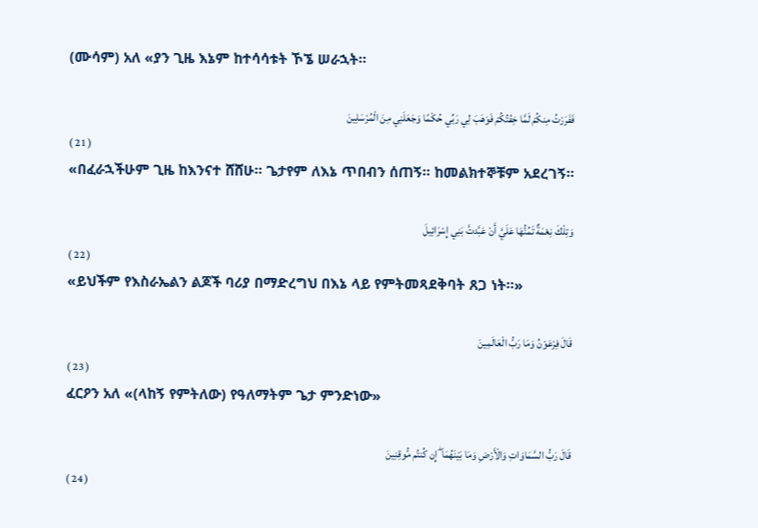(ሙሳም) አለ «ያን ጊዜ እኔም ከተሳሳቱት ኾኜ ሠራኋት፡፡

فَفَرَرْتُ مِنكُمْ لَمَّا خِفْتُكُمْ فَوَهَبَ لِي رَبِّي حُكْمًا وَجَعَلَنِي مِنَ الْمُرْسَلِينَ
( 21 )
«በፈራኋችሁም ጊዜ ከእንናተ ሸሸሁ፡፡ ጌታየም ለእኔ ጥበብን ሰጠኝ፡፡ ከመልክተኞቹም አደረገኝ፡፡

وَتِلْكَ نِعْمَةٌ تَمُنُّهَا عَلَيَّ أَنْ عَبَّدتَّ بَنِي إِسْرَائِيلَ
( 22 )
«ይህችም የእስራኤልን ልጆች ባሪያ በማድረግህ በእኔ ላይ የምትመጻደቅባት ጸጋ ነት፡፡»

قَالَ فِرْعَوْنُ وَمَا رَبُّ الْعَالَمِينَ
( 23 )
ፈርዖን አለ «(ላከኝ የምትለው) የዓለማትም ጌታ ምንድነው»

قَالَ رَبُّ السَّمَاوَاتِ وَالْأَرْضِ وَمَا بَيْنَهُمَا ۖ إِن كُنتُم مُّوقِنِينَ
( 24 )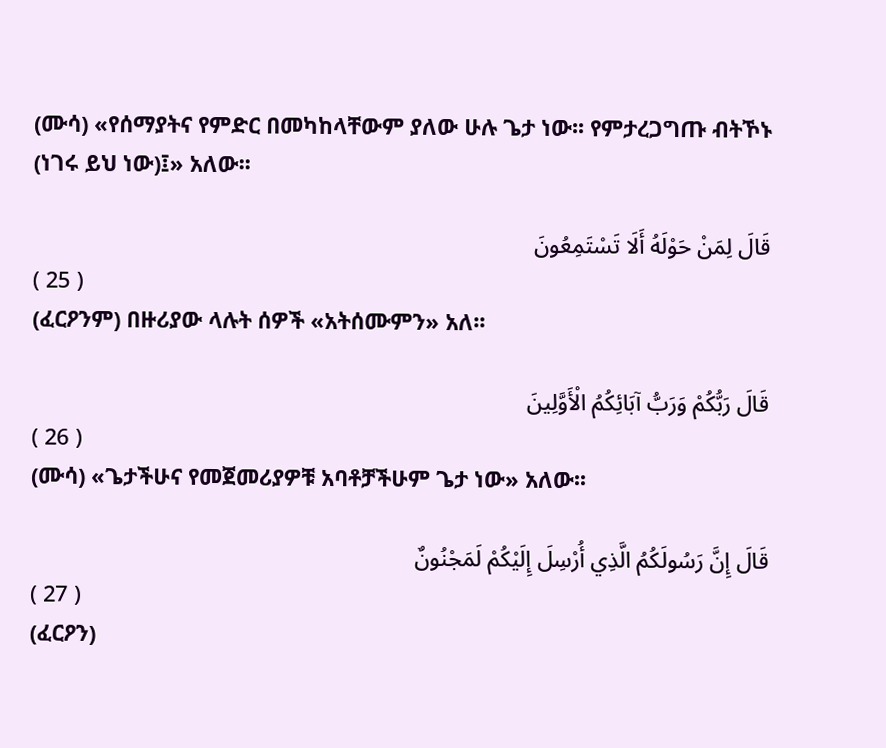(ሙሳ) «የሰማያትና የምድር በመካከላቸውም ያለው ሁሉ ጌታ ነው፡፡ የምታረጋግጡ ብትኾኑ (ነገሩ ይህ ነው)፤» አለው፡፡

قَالَ لِمَنْ حَوْلَهُ أَلَا تَسْتَمِعُونَ
( 25 )
(ፈርዖንም) በዙሪያው ላሉት ሰዎች «አትሰሙምን» አለ፡፡

قَالَ رَبُّكُمْ وَرَبُّ آبَائِكُمُ الْأَوَّلِينَ
( 26 )
(ሙሳ) «ጌታችሁና የመጀመሪያዎቹ አባቶቻችሁም ጌታ ነው» አለው፡፡

قَالَ إِنَّ رَسُولَكُمُ الَّذِي أُرْسِلَ إِلَيْكُمْ لَمَجْنُونٌ
( 27 )
(ፈርዖን)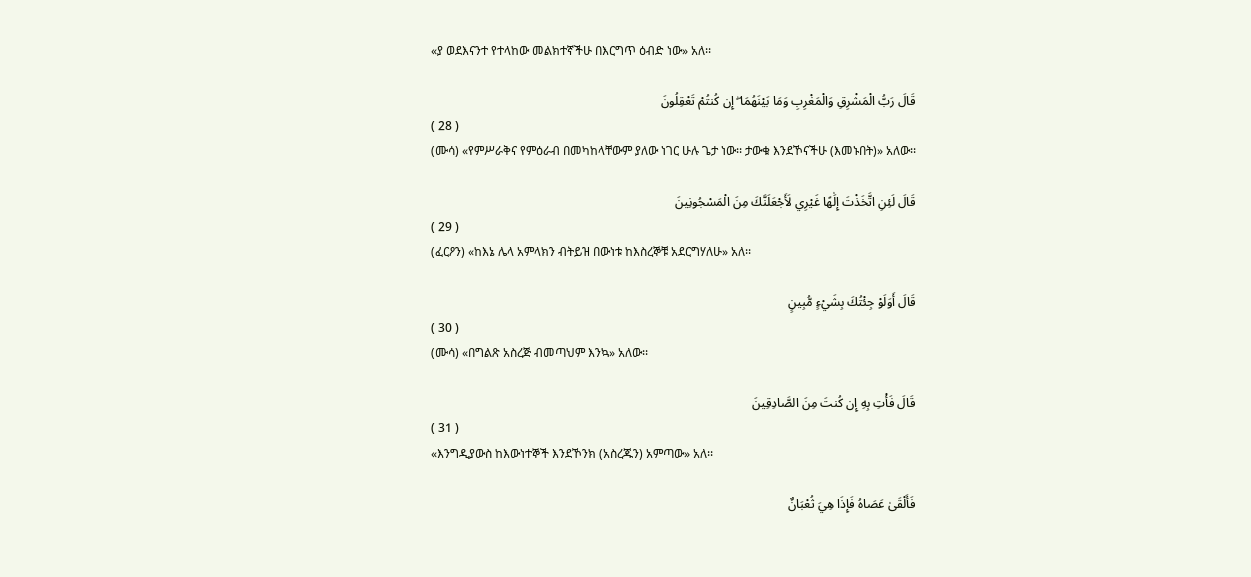«ያ ወደእናንተ የተላከው መልክተኛችሁ በእርግጥ ዕብድ ነው» አለ፡፡

قَالَ رَبُّ الْمَشْرِقِ وَالْمَغْرِبِ وَمَا بَيْنَهُمَا ۖ إِن كُنتُمْ تَعْقِلُونَ
( 28 )
(ሙሳ) «የምሥራቅና የምዕራብ በመካከላቸውም ያለው ነገር ሁሉ ጌታ ነው፡፡ ታውቁ እንደኾናችሁ (እመኑበት)» አለው፡፡

قَالَ لَئِنِ اتَّخَذْتَ إِلَٰهًا غَيْرِي لَأَجْعَلَنَّكَ مِنَ الْمَسْجُونِينَ
( 29 )
(ፈርዖን) «ከእኔ ሌላ አምላክን ብትይዝ በውነቱ ከእስረኞቹ አደርግሃለሁ» አለ፡፡

قَالَ أَوَلَوْ جِئْتُكَ بِشَيْءٍ مُّبِينٍ
( 30 )
(ሙሳ) «በግልጽ አስረጅ ብመጣህም እንኳ» አለው፡፡

قَالَ فَأْتِ بِهِ إِن كُنتَ مِنَ الصَّادِقِينَ
( 31 )
«እንግዲያውስ ከእውነተኞች እንደኾንክ (አስረጁን) አምጣው» አለ፡፡

فَأَلْقَىٰ عَصَاهُ فَإِذَا هِيَ ثُعْبَانٌ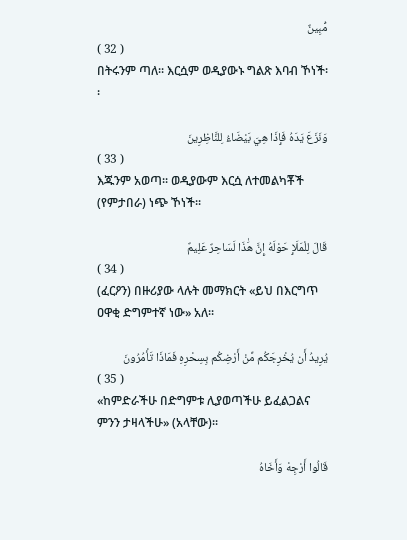مُّبِينٌ
( 32 )
በትሩንም ጣለ፡፡ እርሷም ወዲያውኑ ግልጽ እባብ ኾነች፡፡

وَنَزَعَ يَدَهُ فَإِذَا هِيَ بَيْضَاءُ لِلنَّاظِرِينَ
( 33 )
እጁንም አወጣ፡፡ ወዲያውም እርሷ ለተመልካቾች (የምታበራ) ነጭ ኾነች፡፡

قَالَ لِلْمَلَإِ حَوْلَهُ إِنَّ هَٰذَا لَسَاحِرٌ عَلِيمٌ
( 34 )
(ፈርዖን) በዙሪያው ላሉት መማክርት «ይህ በእርግጥ ዐዋቂ ድግምተኛ ነው» አለ፡፡

يُرِيدُ أَن يُخْرِجَكُم مِّنْ أَرْضِكُم بِسِحْرِهِ فَمَاذَا تَأْمُرُونَ
( 35 )
«ከምድራችሁ በድግምቱ ሊያወጣችሁ ይፈልጋልና ምንን ታዛላችሁ» (አላቸው)፡፡

قَالُوا أَرْجِهْ وَأَخَاهُ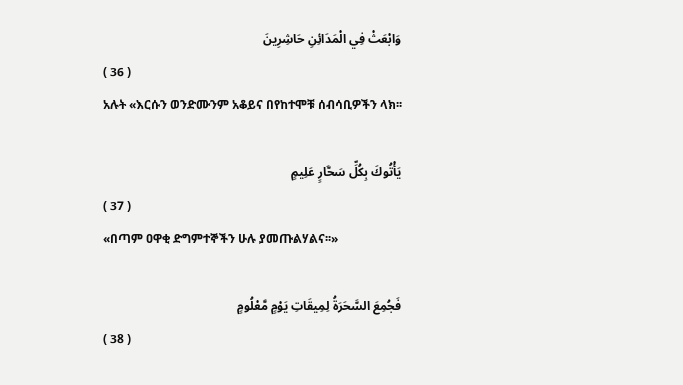وَابْعَثْ فِي الْمَدَائِنِ حَاشِرِينَ
( 36 )
አሉት «እርሱን ወንድሙንም አቆይና በየከተሞቹ ሰብሳቢዎችን ላክ፡፡

يَأْتُوكَ بِكُلِّ سَحَّارٍ عَلِيمٍ
( 37 )
«በጣም ዐዋቂ ድግምተኞችን ሁሉ ያመጡልሃልና፡፡»

فَجُمِعَ السَّحَرَةُ لِمِيقَاتِ يَوْمٍ مَّعْلُومٍ
( 38 )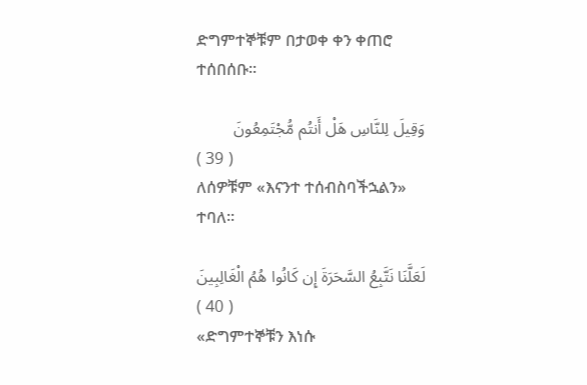ድግምተኞቹም በታወቀ ቀን ቀጠሮ ተሰበሰቡ፡፡

وَقِيلَ لِلنَّاسِ هَلْ أَنتُم مُّجْتَمِعُونَ
( 39 )
ለሰዎቹም «እናንተ ተሰብስባችኋልን» ተባለ፡፡

لَعَلَّنَا نَتَّبِعُ السَّحَرَةَ إِن كَانُوا هُمُ الْغَالِبِينَ
( 40 )
«ድግምተኞቹን እነሱ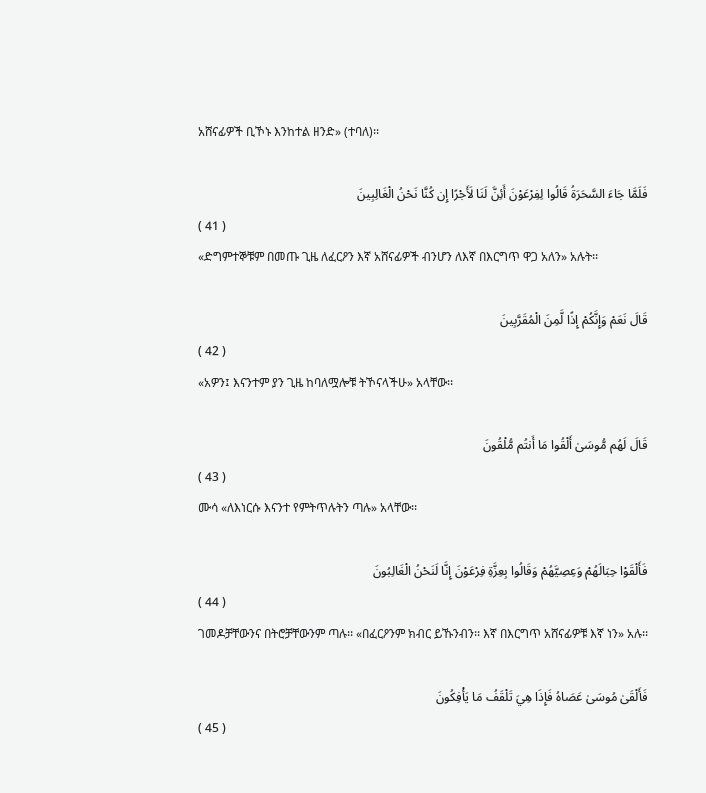አሸናፊዎች ቢኾኑ እንከተል ዘንድ» (ተባለ)፡፡

فَلَمَّا جَاءَ السَّحَرَةُ قَالُوا لِفِرْعَوْنَ أَئِنَّ لَنَا لَأَجْرًا إِن كُنَّا نَحْنُ الْغَالِبِينَ
( 41 )
«ድግምተኞቹም በመጡ ጊዜ ለፈርዖን እኛ አሸናፊዎች ብንሆን ለእኛ በእርግጥ ዋጋ አለን» አሉት፡፡

قَالَ نَعَمْ وَإِنَّكُمْ إِذًا لَّمِنَ الْمُقَرَّبِينَ
( 42 )
«አዎን፤ እናንተም ያን ጊዜ ከባለሟሎቹ ትኾናላችሁ» አላቸው፡፡

قَالَ لَهُم مُّوسَىٰ أَلْقُوا مَا أَنتُم مُّلْقُونَ
( 43 )
ሙሳ «ለእነርሱ እናንተ የምትጥሉትን ጣሉ» አላቸው፡፡

فَأَلْقَوْا حِبَالَهُمْ وَعِصِيَّهُمْ وَقَالُوا بِعِزَّةِ فِرْعَوْنَ إِنَّا لَنَحْنُ الْغَالِبُونَ
( 44 )
ገመዶቻቸውንና በትሮቻቸውንም ጣሉ፡፡ «በፈርዖንም ክብር ይኹንብን፡፡ እኛ በእርግጥ አሸናፊዎቹ እኛ ነን» አሉ፡፡

فَأَلْقَىٰ مُوسَىٰ عَصَاهُ فَإِذَا هِيَ تَلْقَفُ مَا يَأْفِكُونَ
( 45 )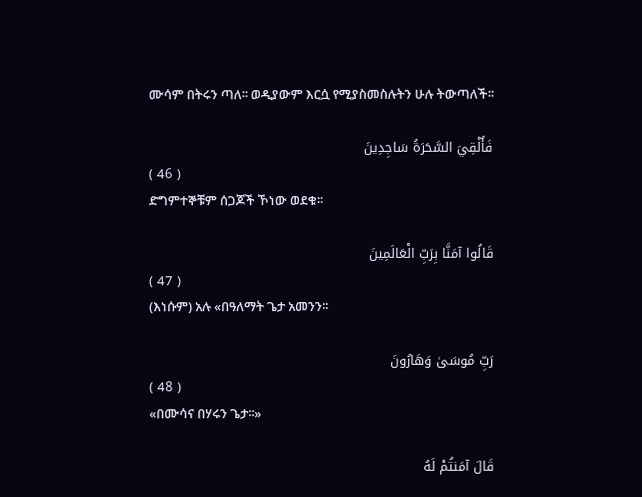ሙሳም በትሩን ጣለ፡፡ ወዲያውም እርሷ የሚያስመስሉትን ሁሉ ትውጣለች፡፡

فَأُلْقِيَ السَّحَرَةُ سَاجِدِينَ
( 46 )
ድግምተኞቹም ሰጋጆች ኾነው ወደቁ፡፡

قَالُوا آمَنَّا بِرَبِّ الْعَالَمِينَ
( 47 )
(እነሱም) አሉ «በዓለማት ጌታ አመንን፡፡

رَبِّ مُوسَىٰ وَهَارُونَ
( 48 )
«በሙሳና በሃሩን ጌታ፡፡»

قَالَ آمَنتُمْ لَهُ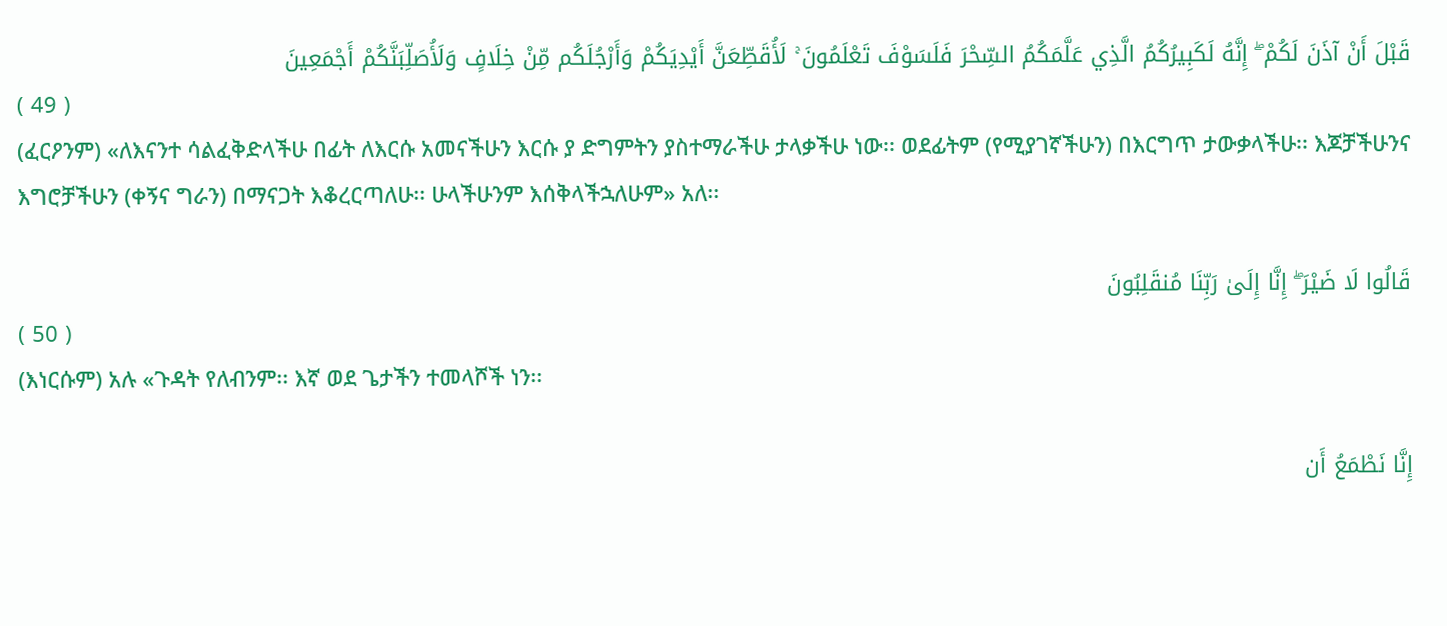قَبْلَ أَنْ آذَنَ لَكُمْ ۖ إِنَّهُ لَكَبِيرُكُمُ الَّذِي عَلَّمَكُمُ السِّحْرَ فَلَسَوْفَ تَعْلَمُونَ ۚ لَأُقَطِّعَنَّ أَيْدِيَكُمْ وَأَرْجُلَكُم مِّنْ خِلَافٍ وَلَأُصَلِّبَنَّكُمْ أَجْمَعِينَ
( 49 )
(ፈርዖንም) «ለእናንተ ሳልፈቅድላችሁ በፊት ለእርሱ አመናችሁን እርሱ ያ ድግምትን ያስተማራችሁ ታላቃችሁ ነው፡፡ ወደፊትም (የሚያገኛችሁን) በእርግጥ ታውቃላችሁ፡፡ እጆቻችሁንና እግሮቻችሁን (ቀኝና ግራን) በማናጋት እቆረርጣለሁ፡፡ ሁላችሁንም እሰቅላችኋለሁም» አለ፡፡

قَالُوا لَا ضَيْرَ ۖ إِنَّا إِلَىٰ رَبِّنَا مُنقَلِبُونَ
( 50 )
(እነርሱም) አሉ «ጉዳት የለብንም፡፡ እኛ ወደ ጌታችን ተመላሾች ነን፡፡

إِنَّا نَطْمَعُ أَن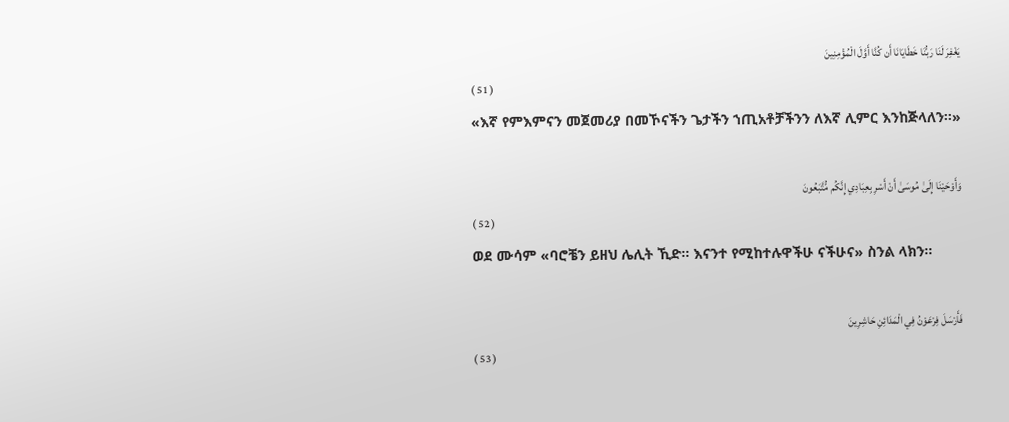يَغْفِرَ لَنَا رَبُّنَا خَطَايَانَا أَن كُنَّا أَوَّلَ الْمُؤْمِنِينَ
( 51 )
«እኛ የምእምናን መጀመሪያ በመኾናችን ጌታችን ኀጢአቶቻችንን ለእኛ ሊምር እንከጅላለን፡፡»

وَأَوْحَيْنَا إِلَىٰ مُوسَىٰ أَنْ أَسْرِ بِعِبَادِي إِنَّكُم مُّتَّبَعُونَ
( 52 )
ወደ ሙሳም «ባሮቼን ይዘህ ሌሊት ኺድ፡፡ እናንተ የሚከተሉዋችሁ ናችሁና» ስንል ላክን፡፡

فَأَرْسَلَ فِرْعَوْنُ فِي الْمَدَائِنِ حَاشِرِينَ
( 53 )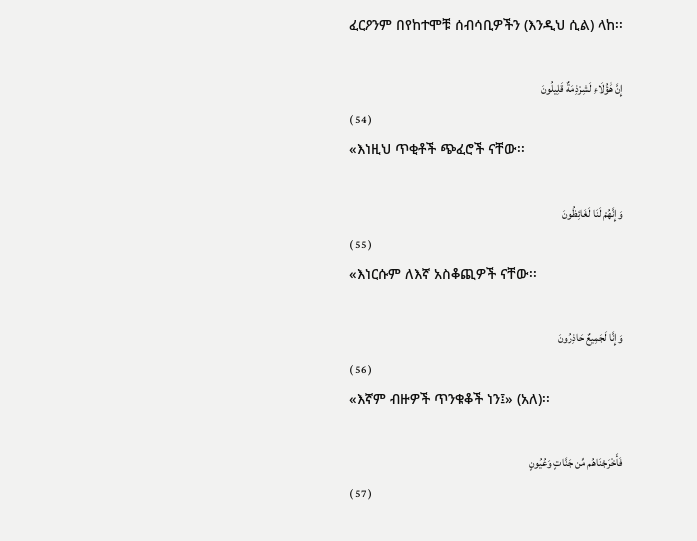ፈርዖንም በየከተሞቹ ሰብሳቢዎችን (እንዲህ ሲል) ላከ፡፡

إِنَّ هَٰؤُلَاءِ لَشِرْذِمَةٌ قَلِيلُونَ
( 54 )
«እነዚህ ጥቂቶች ጭፈሮች ናቸው፡፡

وَإِنَّهُمْ لَنَا لَغَائِظُونَ
( 55 )
«እነርሱም ለእኛ አስቆጪዎች ናቸው፡፡

وَإِنَّا لَجَمِيعٌ حَاذِرُونَ
( 56 )
«እኛም ብዙዎች ጥንቁቆች ነን፤» (አለ)፡፡

فَأَخْرَجْنَاهُم مِّن جَنَّاتٍ وَعُيُونٍ
( 57 )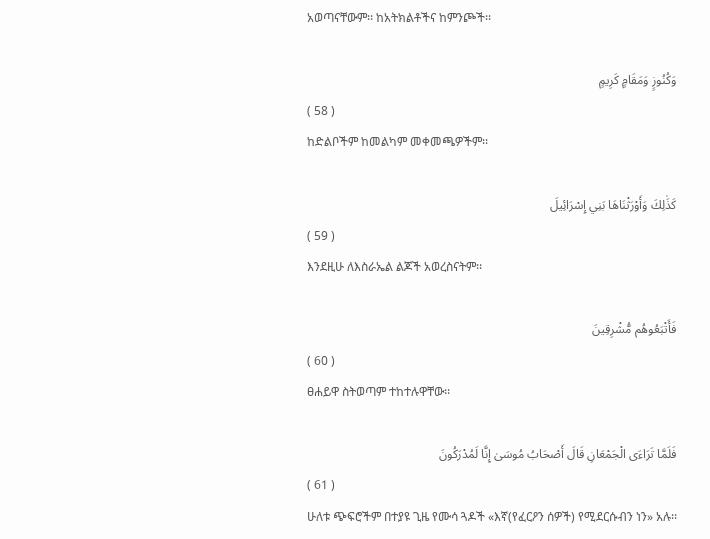አወጣናቸውም፡፡ ከአትክልቶችና ከምንጮች፡፡

وَكُنُوزٍ وَمَقَامٍ كَرِيمٍ
( 58 )
ከድልቦችም ከመልካም መቀመጫዎችም፡፡

كَذَٰلِكَ وَأَوْرَثْنَاهَا بَنِي إِسْرَائِيلَ
( 59 )
እንደዚሁ ለእስራኤል ልጆች አወረስናትም፡፡

فَأَتْبَعُوهُم مُّشْرِقِينَ
( 60 )
ፀሐይዋ ስትወጣም ተከተሉዋቸው፡፡

فَلَمَّا تَرَاءَى الْجَمْعَانِ قَالَ أَصْحَابُ مُوسَىٰ إِنَّا لَمُدْرَكُونَ
( 61 )
ሁለቱ ጭፍሮችም በተያዩ ጊዜ የሙሳ ጓዶች «እኛ(የፈርዖን ሰዎች) የሚደርሱብን ነን» አሉ፡፡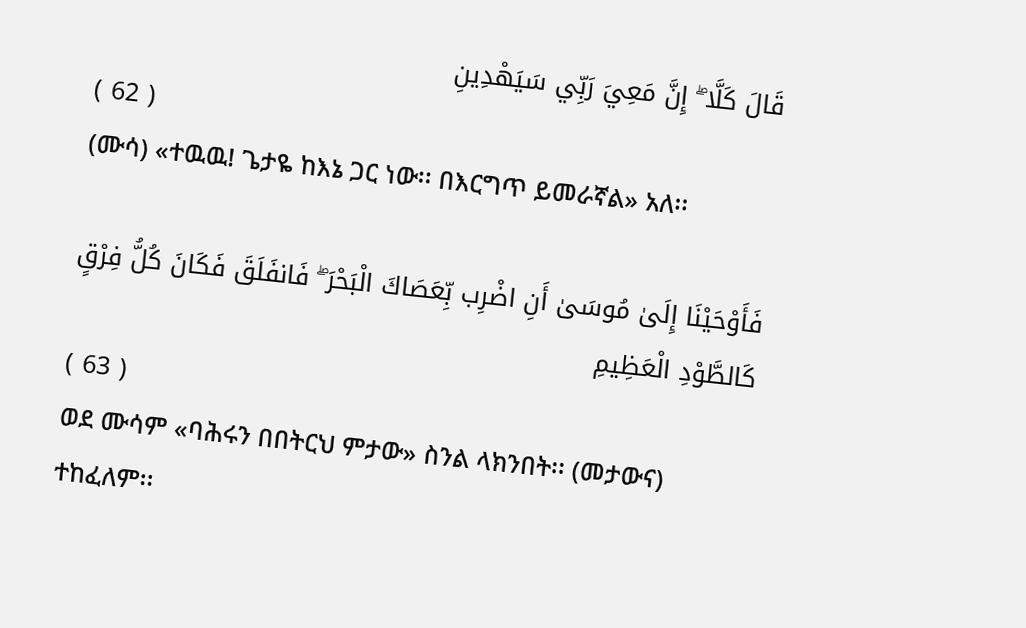قَالَ كَلَّا ۖ إِنَّ مَعِيَ رَبِّي سَيَهْدِينِ
( 62 )
(ሙሳ) «ተዉዉ! ጌታዬ ከእኔ ጋር ነው፡፡ በእርግጥ ይመራኛል» አለ፡፡

فَأَوْحَيْنَا إِلَىٰ مُوسَىٰ أَنِ اضْرِب بِّعَصَاكَ الْبَحْرَ ۖ فَانفَلَقَ فَكَانَ كُلُّ فِرْقٍ كَالطَّوْدِ الْعَظِيمِ
( 63 )
ወደ ሙሳም «ባሕሩን በበትርህ ምታው» ስንል ላክንበት፡፡ (መታውና) ተከፈለም፡፡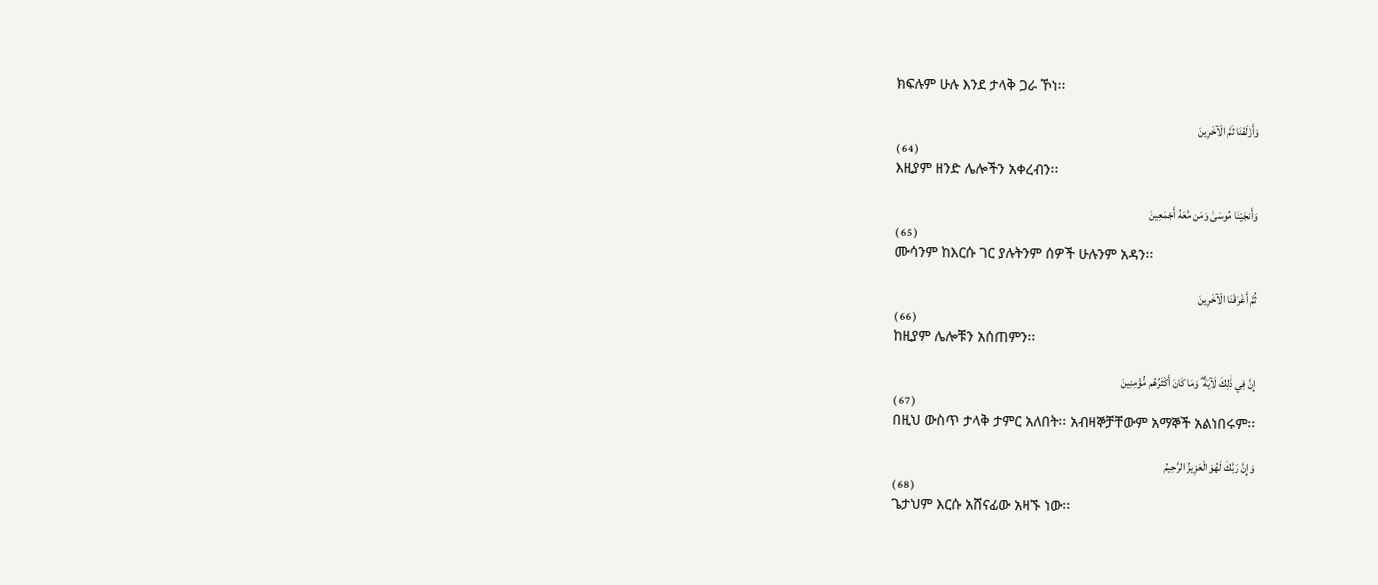ክፍሉም ሁሉ እንደ ታላቅ ጋራ ኾነ፡፡

وَأَزْلَفْنَا ثَمَّ الْآخَرِينَ
( 64 )
እዚያም ዘንድ ሌሎችን አቀረብን፡፡

وَأَنجَيْنَا مُوسَىٰ وَمَن مَّعَهُ أَجْمَعِينَ
( 65 )
ሙሳንም ከእርሱ ገር ያሉትንም ሰዎች ሁሉንም አዳን፡፡

ثُمَّ أَغْرَقْنَا الْآخَرِينَ
( 66 )
ከዚያም ሌሎቹን አሰጠምን፡፡

إِنَّ فِي ذَٰلِكَ لَآيَةً ۖ وَمَا كَانَ أَكْثَرُهُم مُّؤْمِنِينَ
( 67 )
በዚህ ውስጥ ታላቅ ታምር አለበት፡፡ አብዛኞቻቸውም አማኞች አልነበሩም፡፡

وَإِنَّ رَبَّكَ لَهُوَ الْعَزِيزُ الرَّحِيمُ
( 68 )
ጌታህም እርሱ አሸናፊው አዛኙ ነው፡፡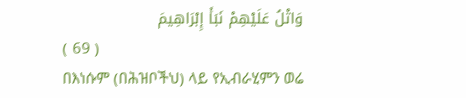وَاتْلُ عَلَيْهِمْ نَبَأَ إِبْرَاهِيمَ
( 69 )
በእነሱም (በሕዝቦችህ) ላይ የኢብራሂምን ወሬ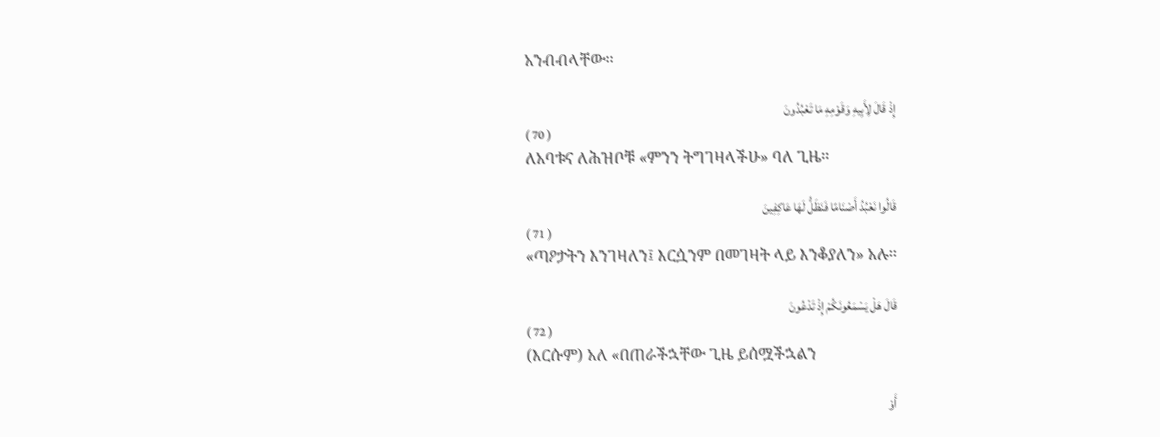አንብብላቸው፡፡

إِذْ قَالَ لِأَبِيهِ وَقَوْمِهِ مَا تَعْبُدُونَ
( 70 )
ለአባቱና ለሕዝቦቹ «ምንን ትግገዛላችሁ» ባለ ጊዜ፡፡

قَالُوا نَعْبُدُ أَصْنَامًا فَنَظَلُّ لَهَا عَاكِفِينَ
( 71 )
«ጣዖታትን እንገዛለን፤ እርሷንም በመገዛት ላይ እንቆያለን» አሉ፡፡

قَالَ هَلْ يَسْمَعُونَكُمْ إِذْ تَدْعُونَ
( 72 )
(እርሱም) አለ «በጠራችኋቸው ጊዜ ይሰሟችኋልን

أَوْ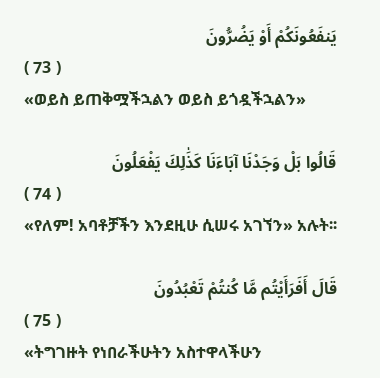يَنفَعُونَكُمْ أَوْ يَضُرُّونَ
( 73 )
«ወይስ ይጠቅሟችኋልን ወይስ ይጎዷችኋልን»

قَالُوا بَلْ وَجَدْنَا آبَاءَنَا كَذَٰلِكَ يَفْعَلُونَ
( 74 )
«የለም! አባቶቻችን እንደዚሁ ሲሠሩ አገኘን» አሉት፡፡

قَالَ أَفَرَأَيْتُم مَّا كُنتُمْ تَعْبُدُونَ
( 75 )
«ትግገዙት የነበራችሁትን አስተዋላችሁን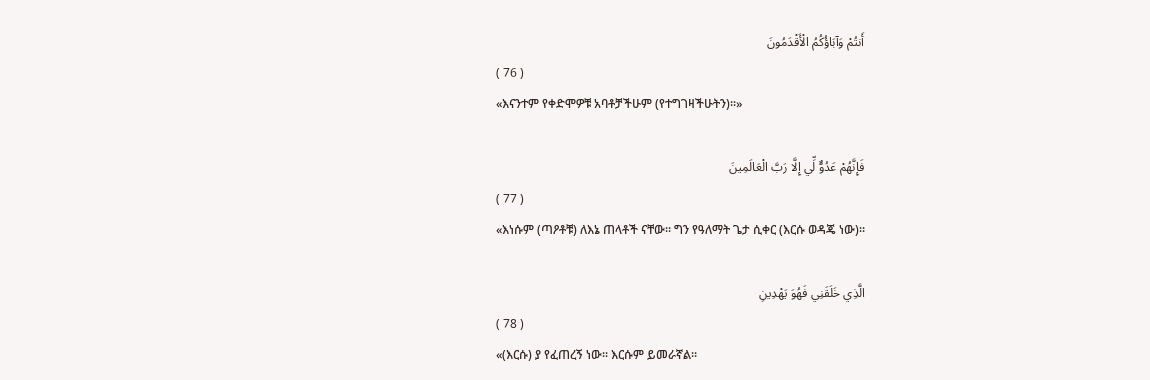أَنتُمْ وَآبَاؤُكُمُ الْأَقْدَمُونَ
( 76 )
«እናንተም የቀድሞዎቹ አባቶቻችሁም (የተግገዛችሁትን)፡፡»

فَإِنَّهُمْ عَدُوٌّ لِّي إِلَّا رَبَّ الْعَالَمِينَ
( 77 )
«እነሱም (ጣዖቶቹ) ለእኔ ጠላቶች ናቸው፡፡ ግን የዓለማት ጌታ ሲቀር (እርሱ ወዳጄ ነው)፡፡

الَّذِي خَلَقَنِي فَهُوَ يَهْدِينِ
( 78 )
«(እርሱ) ያ የፈጠረኝ ነው፡፡ እርሱም ይመራኛል፡፡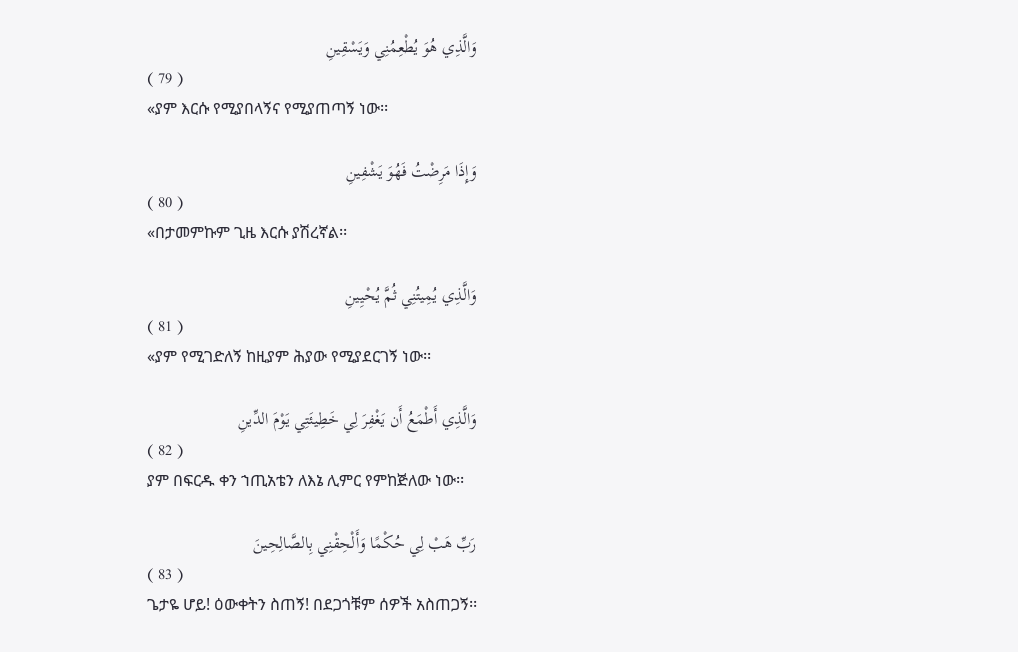وَالَّذِي هُوَ يُطْعِمُنِي وَيَسْقِينِ
( 79 )
«ያም እርሱ የሚያበላኝና የሚያጠጣኝ ነው፡፡

وَإِذَا مَرِضْتُ فَهُوَ يَشْفِينِ
( 80 )
«በታመምኩም ጊዜ እርሱ ያሽረኛል፡፡

وَالَّذِي يُمِيتُنِي ثُمَّ يُحْيِينِ
( 81 )
«ያም የሚገድለኝ ከዚያም ሕያው የሚያደርገኝ ነው፡፡

وَالَّذِي أَطْمَعُ أَن يَغْفِرَ لِي خَطِيئَتِي يَوْمَ الدِّينِ
( 82 )
ያም በፍርዱ ቀን ኀጢአቴን ለእኔ ሊምር የምከጅለው ነው፡፡

رَبِّ هَبْ لِي حُكْمًا وَأَلْحِقْنِي بِالصَّالِحِينَ
( 83 )
ጌታዬ ሆይ! ዕውቀትን ስጠኝ! በደጋጎቹም ሰዎች አስጠጋኝ፡፡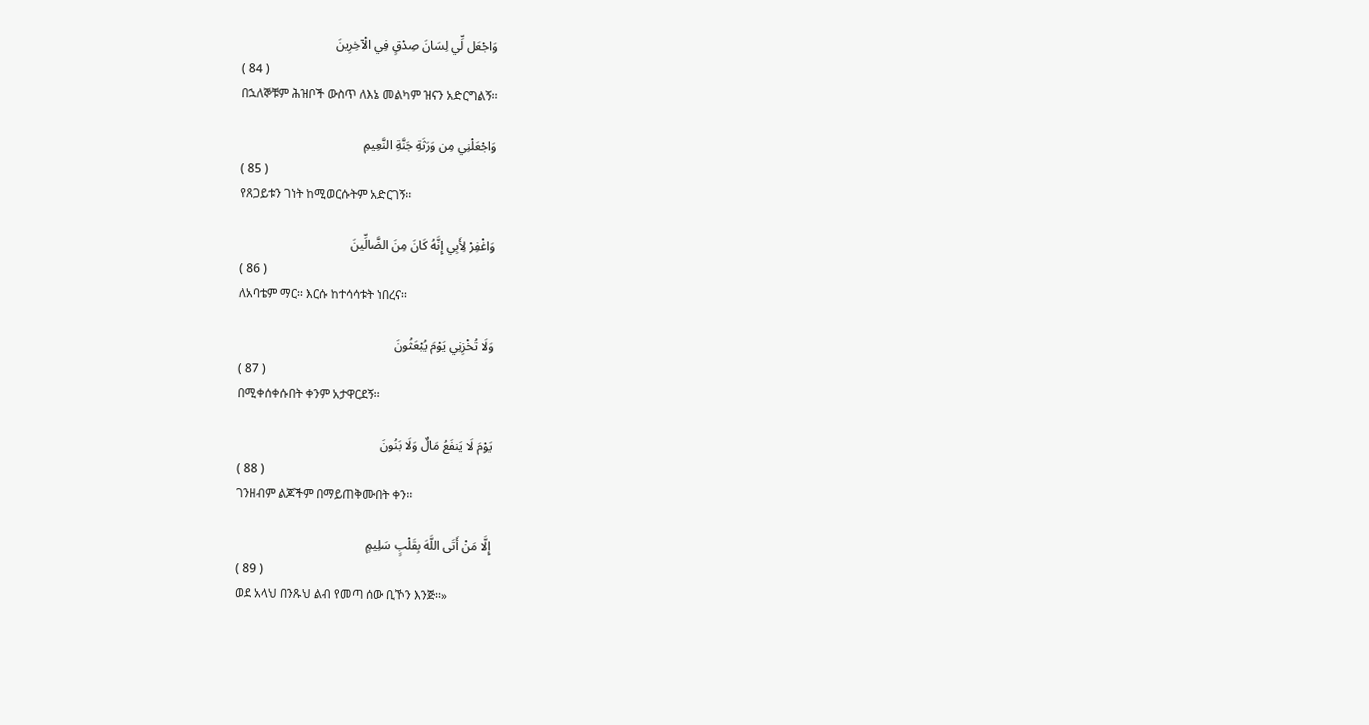وَاجْعَل لِّي لِسَانَ صِدْقٍ فِي الْآخِرِينَ
( 84 )
በኋለኞቹም ሕዝቦች ውስጥ ለእኔ መልካም ዝናን አድርግልኝ፡፡

وَاجْعَلْنِي مِن وَرَثَةِ جَنَّةِ النَّعِيمِ
( 85 )
የጸጋይቱን ገነት ከሚወርሱትም አድርገኝ፡፡

وَاغْفِرْ لِأَبِي إِنَّهُ كَانَ مِنَ الضَّالِّينَ
( 86 )
ለአባቴም ማር፡፡ እርሱ ከተሳሳቱት ነበረና፡፡

وَلَا تُخْزِنِي يَوْمَ يُبْعَثُونَ
( 87 )
በሚቀሰቀሱበት ቀንም አታዋርደኝ፡፡

يَوْمَ لَا يَنفَعُ مَالٌ وَلَا بَنُونَ
( 88 )
ገንዘብም ልጆችም በማይጠቅሙበት ቀን፡፡

إِلَّا مَنْ أَتَى اللَّهَ بِقَلْبٍ سَلِيمٍ
( 89 )
ወደ አላህ በንጹህ ልብ የመጣ ሰው ቢኾን እንጅ፡፡»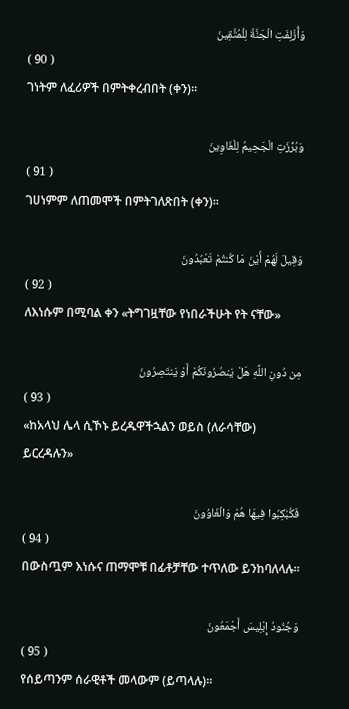وَأُزْلِفَتِ الْجَنَّةُ لِلْمُتَّقِينَ
( 90 )
ገነትም ለፈሪዎች በምትቀረብበት (ቀን)፡፡

وَبُرِّزَتِ الْجَحِيمُ لِلْغَاوِينَ
( 91 )
ገሀነምም ለጠመሞች በምትገለጽበት (ቀን)፡፡

وَقِيلَ لَهُمْ أَيْنَ مَا كُنتُمْ تَعْبُدُونَ
( 92 )
ለእነሱም በሚባል ቀን «ትግገዟቸው የነበራችሁት የት ናቸው»

مِن دُونِ اللَّهِ هَلْ يَنصُرُونَكُمْ أَوْ يَنتَصِرُونَ
( 93 )
«ከአላህ ሌላ ሲኾኑ ይረዱዋችኋልን ወይስ (ለራሳቸው) ይርረዳሉን»

فَكُبْكِبُوا فِيهَا هُمْ وَالْغَاوُونَ
( 94 )
በውስጧም እነሱና ጠማሞቹ በፊቶቻቸው ተጥለው ይንከባለላሉ፡፡

وَجُنُودُ إِبْلِيسَ أَجْمَعُونَ
( 95 )
የሰይጣንም ሰራዊቶች መላውም (ይጣላሉ)፡፡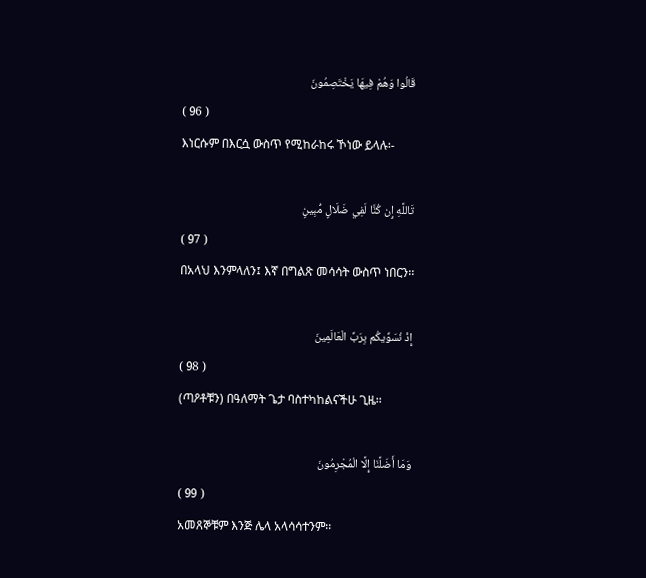قَالُوا وَهُمْ فِيهَا يَخْتَصِمُونَ
( 96 )
እነርሱም በእርሷ ውስጥ የሚከራከሩ ኾነው ይላሉ፡-

تَاللَّهِ إِن كُنَّا لَفِي ضَلَالٍ مُّبِينٍ
( 97 )
በአላህ እንምላለን፤ እኛ በግልጽ መሳሳት ውስጥ ነበርን፡፡

إِذْ نُسَوِّيكُم بِرَبِّ الْعَالَمِينَ
( 98 )
(ጣዖቶቹን) በዓለማት ጌታ ባስተካከልናችሁ ጊዜ፡፡

وَمَا أَضَلَّنَا إِلَّا الْمُجْرِمُونَ
( 99 )
አመጸኞቹም እንጅ ሌላ አላሳሳተንም፡፡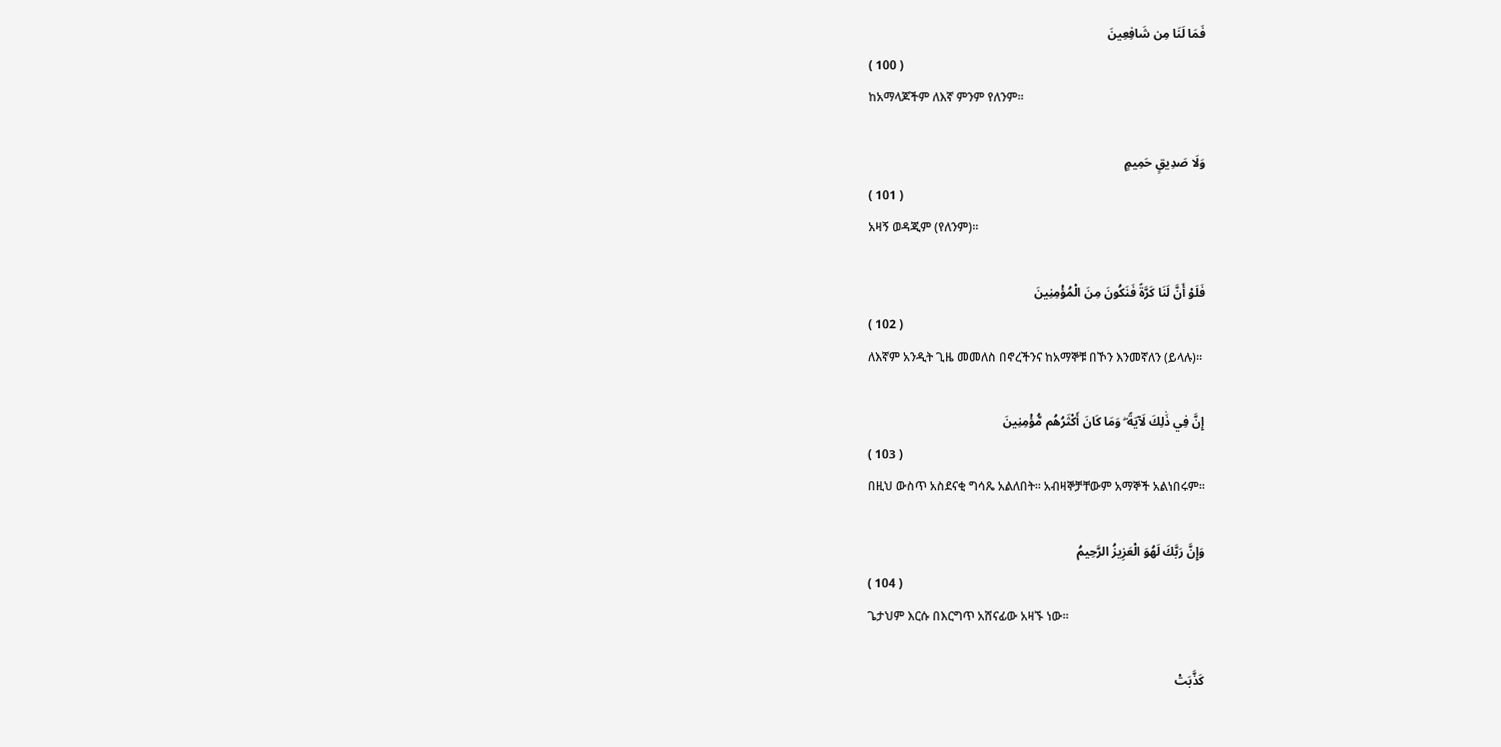فَمَا لَنَا مِن شَافِعِينَ
( 100 )
ከአማላጆችም ለእኛ ምንም የለንም፡፡

وَلَا صَدِيقٍ حَمِيمٍ
( 101 )
አዛኝ ወዳጂም (የለንም)፡፡

فَلَوْ أَنَّ لَنَا كَرَّةً فَنَكُونَ مِنَ الْمُؤْمِنِينَ
( 102 )
ለእኛም አንዲት ጊዜ መመለስ በኖረችንና ከአማኞቹ በኾን እንመኛለን (ይላሉ)፡፡

إِنَّ فِي ذَٰلِكَ لَآيَةً ۖ وَمَا كَانَ أَكْثَرُهُم مُّؤْمِنِينَ
( 103 )
በዚህ ውስጥ አስደናቂ ግሳጼ አልለበት፡፡ አብዛኞቻቸውም አማኞች አልነበሩም፡፡

وَإِنَّ رَبَّكَ لَهُوَ الْعَزِيزُ الرَّحِيمُ
( 104 )
ጌታህም እርሱ በእርግጥ አሸናፊው አዛኙ ነው፡፡

كَذَّبَتْ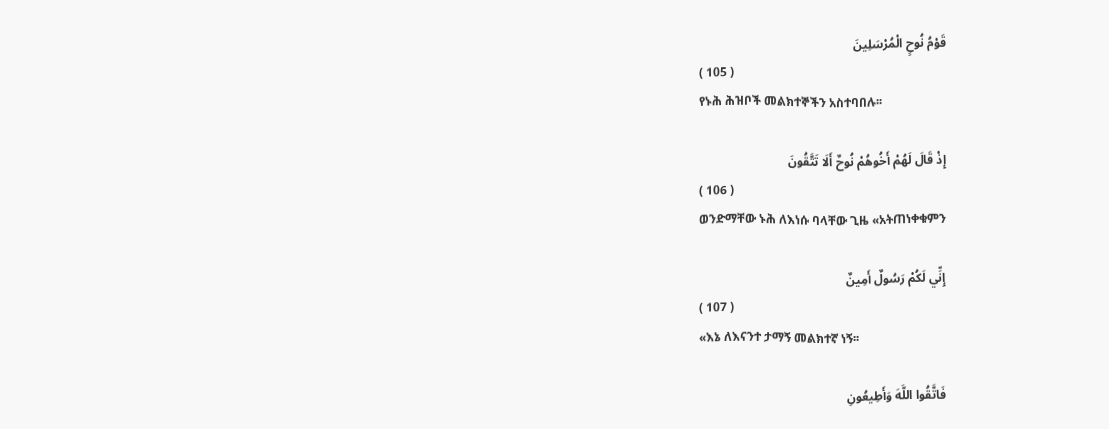قَوْمُ نُوحٍ الْمُرْسَلِينَ
( 105 )
የኑሕ ሕዝቦች መልክተኞችን አስተባበሉ፡፡

إِذْ قَالَ لَهُمْ أَخُوهُمْ نُوحٌ أَلَا تَتَّقُونَ
( 106 )
ወንድማቸው ኑሕ ለእነሱ ባላቸው ጊዜ «አትጠነቀቁምን

إِنِّي لَكُمْ رَسُولٌ أَمِينٌ
( 107 )
«እኔ ለእናንተ ታማኝ መልክተኛ ነኝ፡፡

فَاتَّقُوا اللَّهَ وَأَطِيعُونِ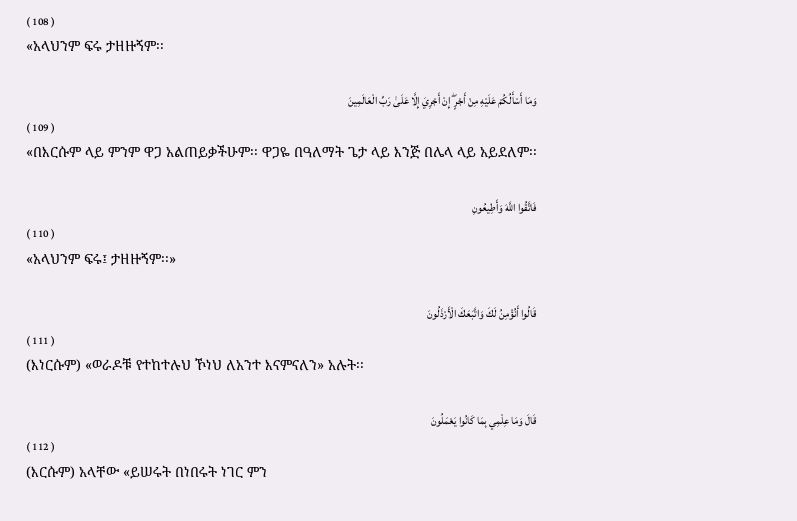( 108 )
«አላህንም ፍሩ ታዘዙኝም፡፡

وَمَا أَسْأَلُكُمْ عَلَيْهِ مِنْ أَجْرٍ ۖ إِنْ أَجْرِيَ إِلَّا عَلَىٰ رَبِّ الْعَالَمِينَ
( 109 )
«በእርሱም ላይ ምንም ዋጋ አልጠይቃችሁም፡፡ ዋጋዬ በዓለማት ጌታ ላይ እንጅ በሌላ ላይ አይደለም፡፡

فَاتَّقُوا اللَّهَ وَأَطِيعُونِ
( 110 )
«አላህንም ፍሩ፤ ታዘዙኝም፡፡»

قَالُوا أَنُؤْمِنُ لَكَ وَاتَّبَعَكَ الْأَرْذَلُونَ
( 111 )
(እነርሱም) «ወራዶቹ የተከተሉህ ኾነህ ለአንተ እናምናለን» አሉት፡፡

قَالَ وَمَا عِلْمِي بِمَا كَانُوا يَعْمَلُونَ
( 112 )
(እርሱም) አላቸው «ይሠሩት በነበሩት ነገር ምን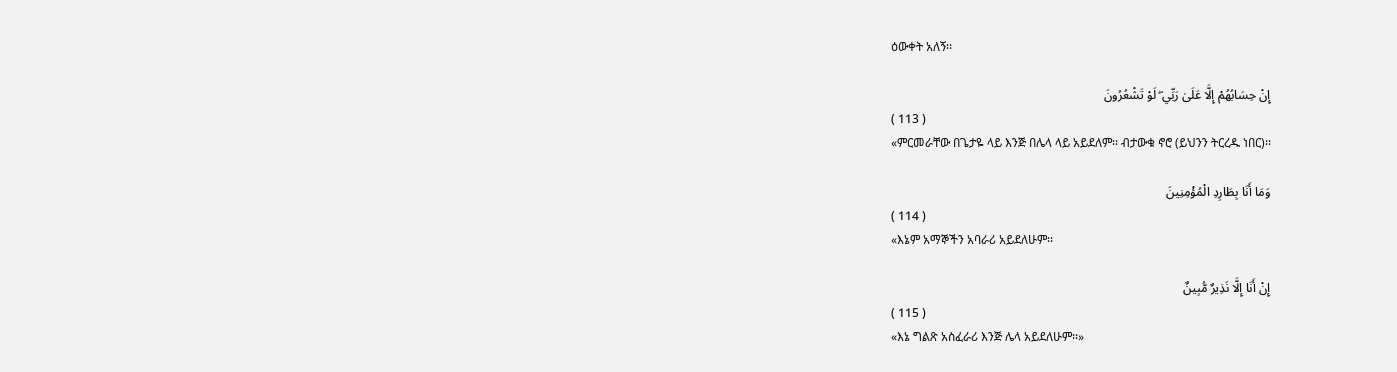ዕውቀት አለኝ፡፡

إِنْ حِسَابُهُمْ إِلَّا عَلَىٰ رَبِّي ۖ لَوْ تَشْعُرُونَ
( 113 )
«ምርመራቸው በጌታዬ ላይ እንጅ በሌላ ላይ አይደለም፡፡ ብታውቁ ኖሮ (ይህንን ትርረዱ ነበር)፡፡

وَمَا أَنَا بِطَارِدِ الْمُؤْمِنِينَ
( 114 )
«እኔም አማኞችን አባራሪ አይደለሁም፡፡

إِنْ أَنَا إِلَّا نَذِيرٌ مُّبِينٌ
( 115 )
«እኔ ግልጽ አስፈራሪ እንጅ ሌላ አይደለሁም፡፡»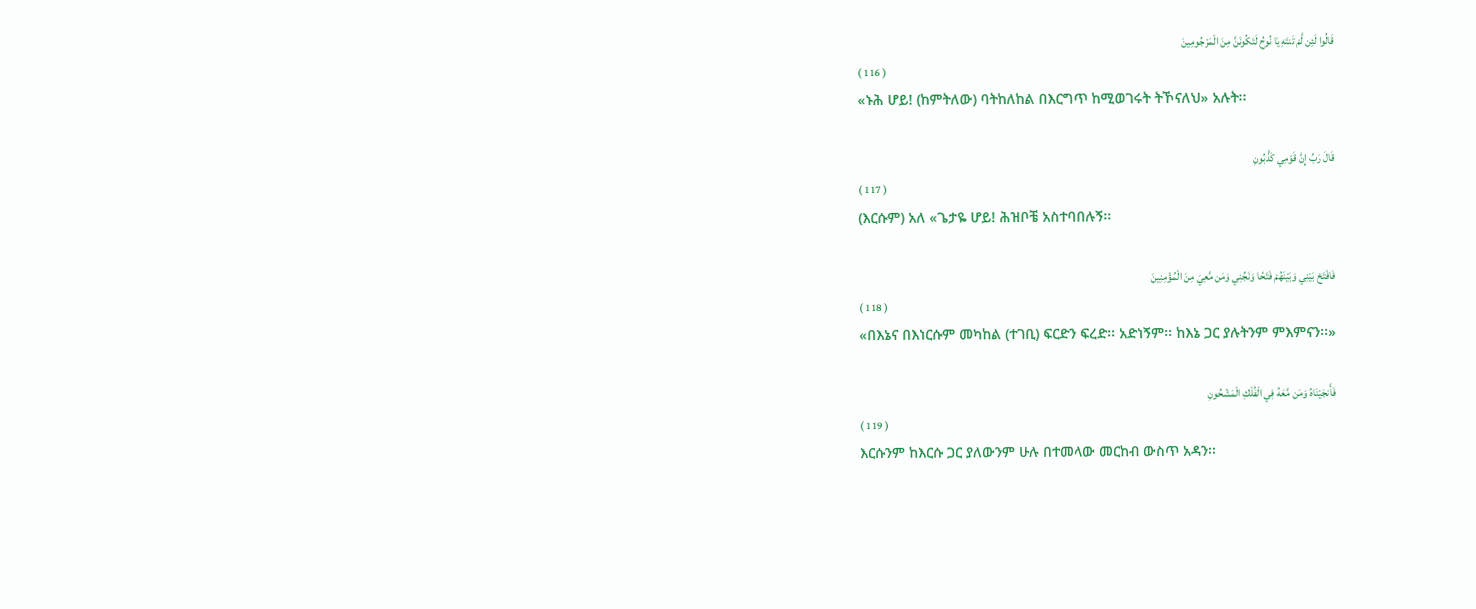قَالُوا لَئِن لَّمْ تَنتَهِ يَا نُوحُ لَتَكُونَنَّ مِنَ الْمَرْجُومِينَ
( 116 )
«ኑሕ ሆይ! (ከምትለው) ባትከለከል በእርግጥ ከሚወገሩት ትኾናለህ» አሉት፡፡

قَالَ رَبِّ إِنَّ قَوْمِي كَذَّبُونِ
( 117 )
(እርሱም) አለ «ጌታዬ ሆይ! ሕዝቦቼ አስተባበሉኝ፡፡

فَافْتَحْ بَيْنِي وَبَيْنَهُمْ فَتْحًا وَنَجِّنِي وَمَن مَّعِيَ مِنَ الْمُؤْمِنِينَ
( 118 )
«በእኔና በእነርሱም መካከል (ተገቢ) ፍርድን ፍረድ፡፡ አድነኝም፡፡ ከእኔ ጋር ያሉትንም ምእምናን፡፡»

فَأَنجَيْنَاهُ وَمَن مَّعَهُ فِي الْفُلْكِ الْمَشْحُونِ
( 119 )
እርሱንም ከእርሱ ጋር ያለውንም ሁሉ በተመላው መርከብ ውስጥ አዳን፡፡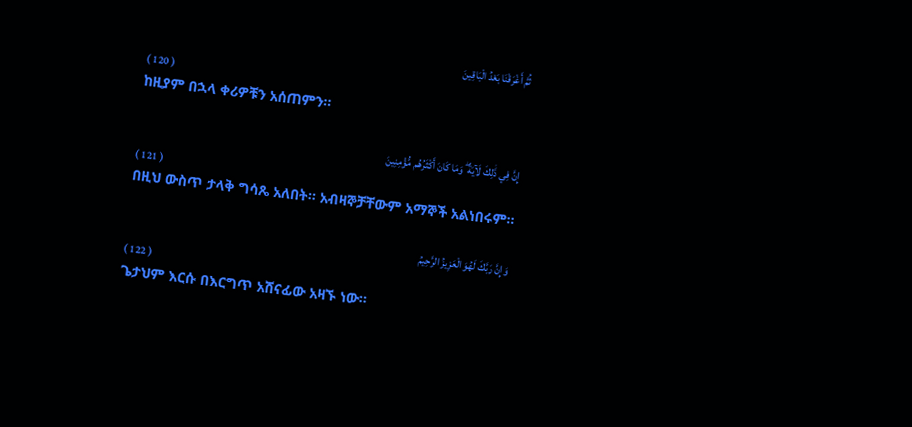ثُمَّ أَغْرَقْنَا بَعْدُ الْبَاقِينَ
( 120 )
ከዚያም በኋላ ቀሪዎቹን አሰጠምን፡፡

إِنَّ فِي ذَٰلِكَ لَآيَةً ۖ وَمَا كَانَ أَكْثَرُهُم مُّؤْمِنِينَ
( 121 )
በዚህ ውስጥ ታላቅ ግሳጼ አለበት፡፡ አብዛኞቻቸውም አማኞች አልነበሩም፡፡

وَإِنَّ رَبَّكَ لَهُوَ الْعَزِيزُ الرَّحِيمُ
( 122 )
ጌታህም እርሱ በእርግጥ አሸናፊው አዛኙ ነው፡፡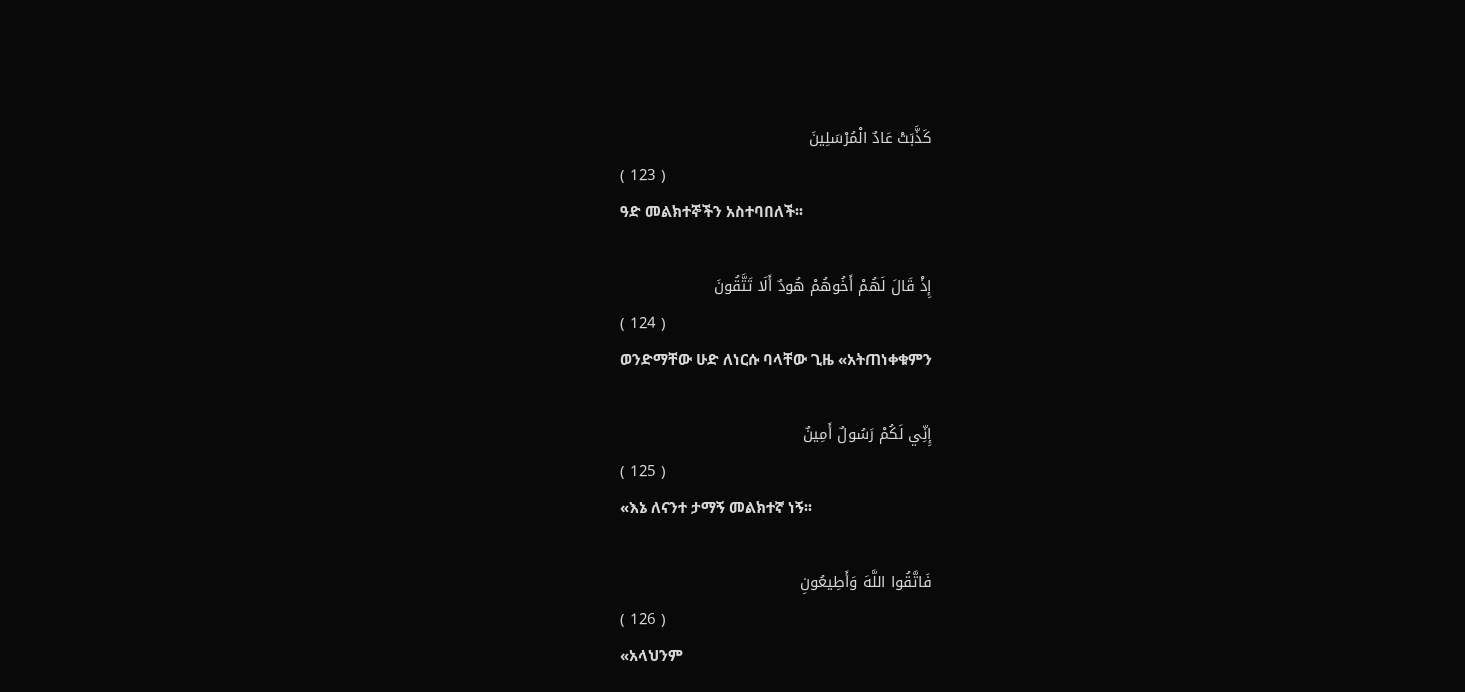كَذَّبَتْ عَادٌ الْمُرْسَلِينَ
( 123 )
ዓድ መልክተኞችን አስተባበለች፡፡

إِذْ قَالَ لَهُمْ أَخُوهُمْ هُودٌ أَلَا تَتَّقُونَ
( 124 )
ወንድማቸው ሁድ ለነርሱ ባላቸው ጊዜ «አትጠነቀቁምን

إِنِّي لَكُمْ رَسُولٌ أَمِينٌ
( 125 )
«እኔ ለናንተ ታማኝ መልክተኛ ነኝ፡፡

فَاتَّقُوا اللَّهَ وَأَطِيعُونِ
( 126 )
«አላህንም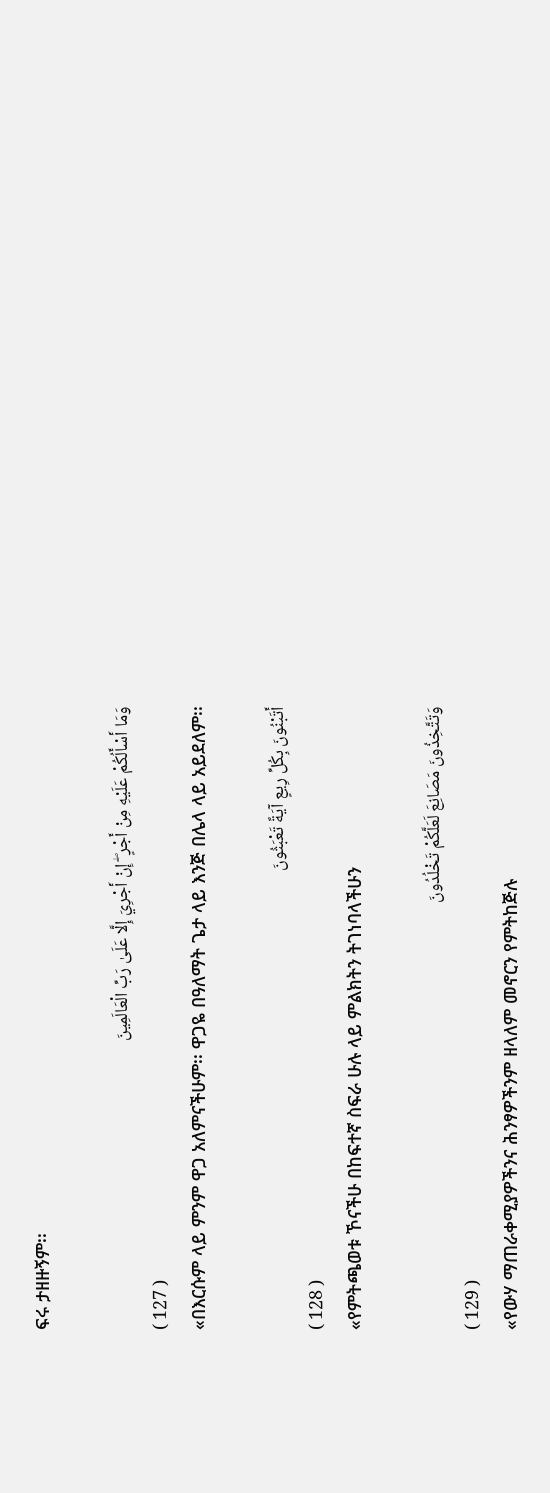ፍሩ ታዘዙኝም፡፡

وَمَا أَسْأَلُكُمْ عَلَيْهِ مِنْ أَجْرٍ ۖ إِنْ أَجْرِيَ إِلَّا عَلَىٰ رَبِّ الْعَالَمِينَ
( 127 )
«በእርሱም ላይ ምንም ዋጋ አለምናችሁም፡፡ ዋጋዬ በዓለማት ጌታ ላይ እንጅ በሌላ ላይ አይደለም፡፡

أَتَبْنُونَ بِكُلِّ رِيعٍ آيَةً تَعْبَثُونَ
( 128 )
«የምትጫወቱ ኾናችሁ በከፍተኛ ስፍራ ሁሉ ላይ ምልክትን ትገነባላችሁን

وَتَتَّخِذُونَ مَصَانِعَ لَعَلَّكُمْ تَخْلُدُونَ
( 129 )
«የውሃ ማጠራቀሚያዎችንና ሕንፃዎችንም ዘላለም መኖርን የምትከጅሉ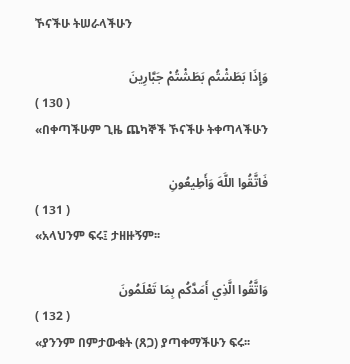ኾናችሁ ትሠራላችሁን

وَإِذَا بَطَشْتُم بَطَشْتُمْ جَبَّارِينَ
( 130 )
«በቀጣችሁም ጊዜ ጨካኞች ኾናችሁ ትቀጣላችሁን

فَاتَّقُوا اللَّهَ وَأَطِيعُونِ
( 131 )
«አላህንም ፍሩ፤ ታዘዙኝም፡፡

وَاتَّقُوا الَّذِي أَمَدَّكُم بِمَا تَعْلَمُونَ
( 132 )
«ያንንም በምታውቁት (ጸጋ) ያጣቀማችሁን ፍሩ፡፡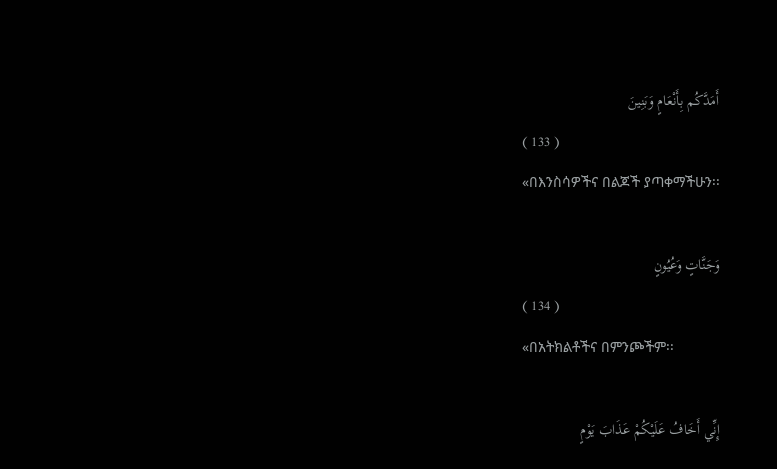أَمَدَّكُم بِأَنْعَامٍ وَبَنِينَ
( 133 )
«በእንስሳዎችና በልጆች ያጣቀማችሁን፡፡

وَجَنَّاتٍ وَعُيُونٍ
( 134 )
«በአትክልቶችና በምንጮችም፡፡

إِنِّي أَخَافُ عَلَيْكُمْ عَذَابَ يَوْمٍ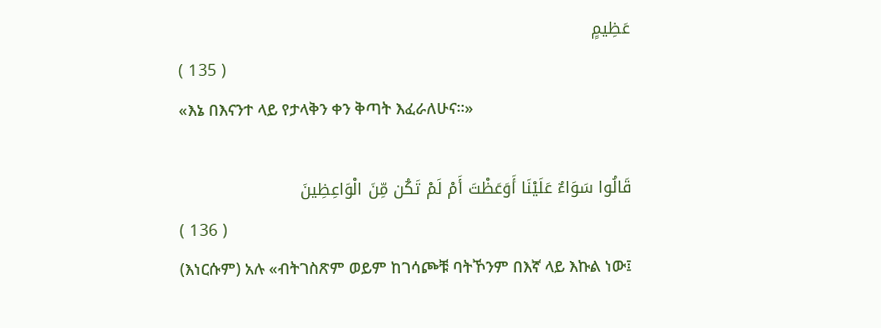عَظِيمٍ
( 135 )
«እኔ በእናንተ ላይ የታላቅን ቀን ቅጣት እፈራለሁና፡፡»

قَالُوا سَوَاءٌ عَلَيْنَا أَوَعَظْتَ أَمْ لَمْ تَكُن مِّنَ الْوَاعِظِينَ
( 136 )
(እነርሱም) አሉ «ብትገስጽም ወይም ከገሳጮቹ ባትኾንም በእኛ ላይ እኩል ነው፤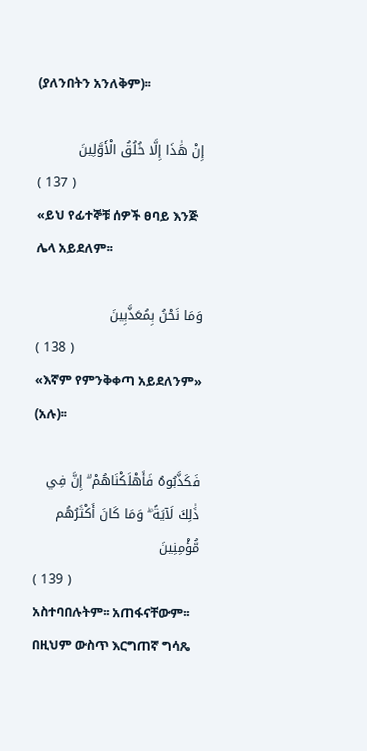(ያለንበትን አንለቅም)፡፡

إِنْ هَٰذَا إِلَّا خُلُقُ الْأَوَّلِينَ
( 137 )
«ይህ የፊተኞቹ ሰዎች ፀባይ እንጅ ሌላ አይደለም፡፡

وَمَا نَحْنُ بِمُعَذَّبِينَ
( 138 )
«እኛም የምንቅቀጣ አይደለንም» (አሉ)፡፡

فَكَذَّبُوهُ فَأَهْلَكْنَاهُمْ ۗ إِنَّ فِي ذَٰلِكَ لَآيَةً ۖ وَمَا كَانَ أَكْثَرُهُم مُّؤْمِنِينَ
( 139 )
አስተባበሉትም፡፡ አጠፋናቸውም፡፡ በዚህም ውስጥ እርግጠኛ ግሳጼ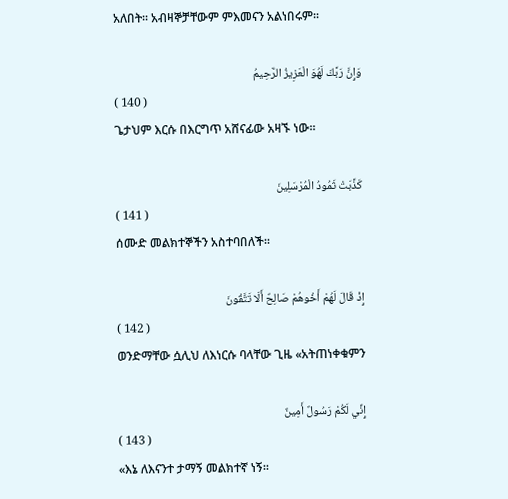አለበት፡፡ አብዛኞቻቸውም ምእመናን አልነበሩም፡፡

وَإِنَّ رَبَّكَ لَهُوَ الْعَزِيزُ الرَّحِيمُ
( 140 )
ጌታህም እርሱ በእርግጥ አሸናፊው አዛኙ ነው፡፡

كَذَّبَتْ ثَمُودُ الْمُرْسَلِينَ
( 141 )
ሰሙድ መልክተኞችን አስተባበለች፡፡

إِذْ قَالَ لَهُمْ أَخُوهُمْ صَالِحٌ أَلَا تَتَّقُونَ
( 142 )
ወንድማቸው ሷሊህ ለእነርሱ ባላቸው ጊዜ «አትጠነቀቁምን

إِنِّي لَكُمْ رَسُولٌ أَمِينٌ
( 143 )
«እኔ ለእናንተ ታማኝ መልክተኛ ነኝ፡፡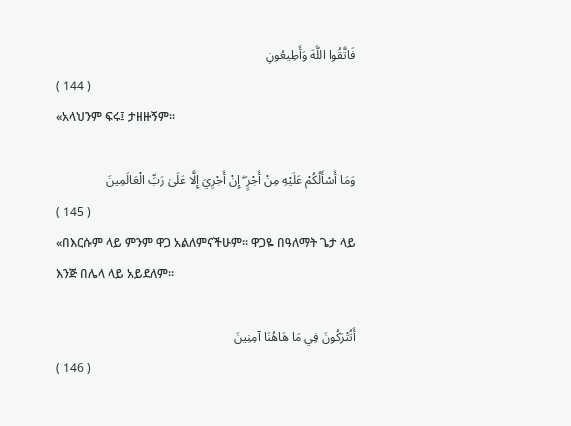فَاتَّقُوا اللَّهَ وَأَطِيعُونِ
( 144 )
«አላህንም ፍሩ፤ ታዘዙኝም፡፡

وَمَا أَسْأَلُكُمْ عَلَيْهِ مِنْ أَجْرٍ ۖ إِنْ أَجْرِيَ إِلَّا عَلَىٰ رَبِّ الْعَالَمِينَ
( 145 )
«በእርሱም ላይ ምንም ዋጋ አልለምናችሁም፡፡ ዋጋዬ በዓለማት ጌታ ላይ እንጅ በሌላ ላይ አይደለም፡፡

أَتُتْرَكُونَ فِي مَا هَاهُنَا آمِنِينَ
( 146 )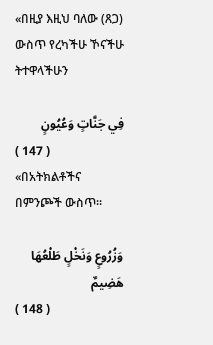«በዚያ እዚህ ባለው (ጸጋ) ውስጥ የረካችሁ ኾናችሁ ትተዋላችሁን

فِي جَنَّاتٍ وَعُيُونٍ
( 147 )
«በአትክልቶችና በምንጮች ውስጥ፡፡

وَزُرُوعٍ وَنَخْلٍ طَلْعُهَا هَضِيمٌ
( 148 )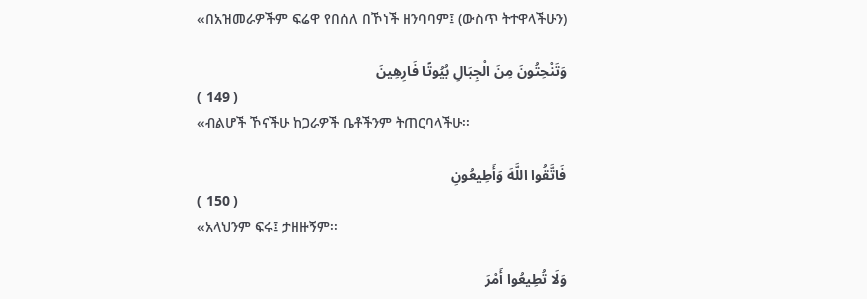«በአዝመራዎችም ፍሬዋ የበሰለ በኾነች ዘንባባም፤ (ውስጥ ትተዋላችሁን)

وَتَنْحِتُونَ مِنَ الْجِبَالِ بُيُوتًا فَارِهِينَ
( 149 )
«ብልሆች ኾናችሁ ከጋራዎች ቤቶችንም ትጠርባላችሁ፡፡

فَاتَّقُوا اللَّهَ وَأَطِيعُونِ
( 150 )
«አላህንም ፍሩ፤ ታዘዙኝም፡፡

وَلَا تُطِيعُوا أَمْرَ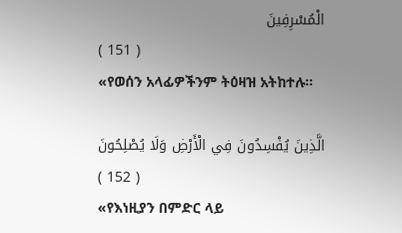الْمُسْرِفِينَ
( 151 )
«የወሰን አላፊዎችንም ትዕዛዝ አትከተሉ፡፡

الَّذِينَ يُفْسِدُونَ فِي الْأَرْضِ وَلَا يُصْلِحُونَ
( 152 )
«የእነዚያን በምድር ላይ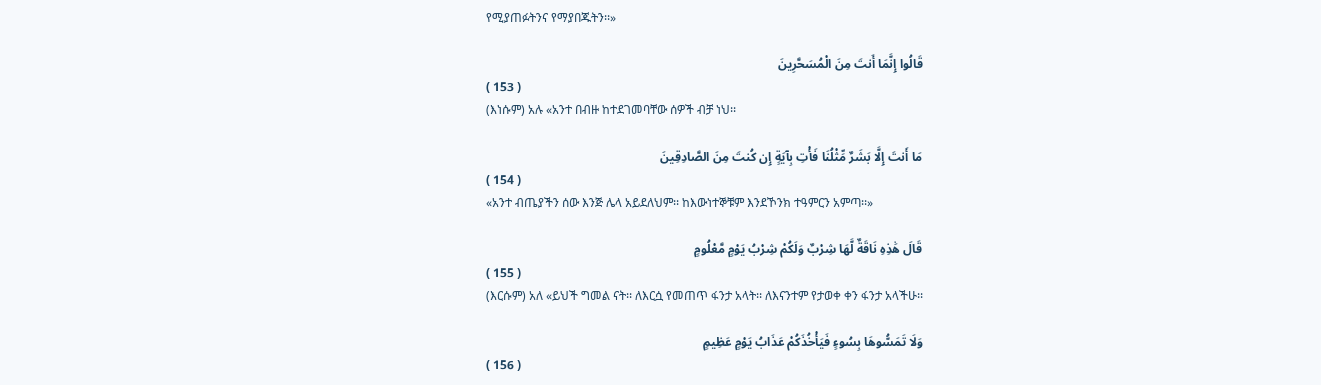የሚያጠፉትንና የማያበጁትን፡፡»

قَالُوا إِنَّمَا أَنتَ مِنَ الْمُسَحَّرِينَ
( 153 )
(እነሱም) አሉ «አንተ በብዙ ከተደገመባቸው ሰዎች ብቻ ነህ፡፡

مَا أَنتَ إِلَّا بَشَرٌ مِّثْلُنَا فَأْتِ بِآيَةٍ إِن كُنتَ مِنَ الصَّادِقِينَ
( 154 )
«አንተ ብጤያችን ሰው እንጅ ሌላ አይደለህም፡፡ ከእውነተኞቹም እንደኾንክ ተዓምርን አምጣ፡፡»

قَالَ هَٰذِهِ نَاقَةٌ لَّهَا شِرْبٌ وَلَكُمْ شِرْبُ يَوْمٍ مَّعْلُومٍ
( 155 )
(እርሱም) አለ «ይህች ግመል ናት፡፡ ለእርሷ የመጠጥ ፋንታ አላት፡፡ ለእናንተም የታወቀ ቀን ፋንታ አላችሁ፡፡

وَلَا تَمَسُّوهَا بِسُوءٍ فَيَأْخُذَكُمْ عَذَابُ يَوْمٍ عَظِيمٍ
( 156 )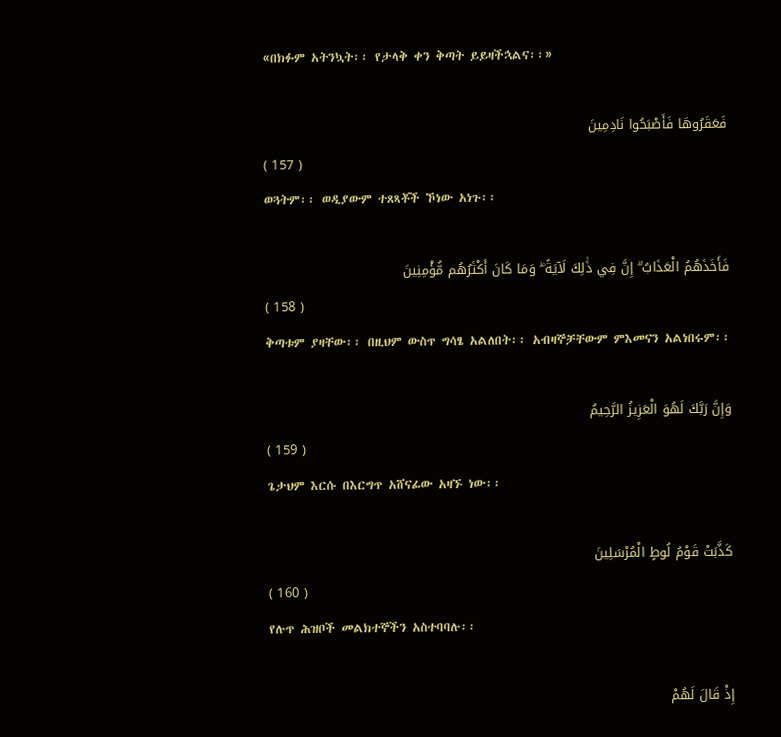«በክፉም አትንኳት፡፡ የታላቅ ቀን ቅጣት ይይዛችኋልና፡፡»

فَعَقَرُوهَا فَأَصْبَحُوا نَادِمِينَ
( 157 )
ወጓትም፡፡ ወዲያውም ተጸጻቾች ኾነው አነጉ፡፡

فَأَخَذَهُمُ الْعَذَابُ ۗ إِنَّ فِي ذَٰلِكَ لَآيَةً ۖ وَمَا كَانَ أَكْثَرُهُم مُّؤْمِنِينَ
( 158 )
ቅጣቱም ያዛቸው፡፡ በዚህም ውስጥ ግሳፄ አልለበት፡፡ አብዛኞቻቸውም ምእመናን አልነበሩም፡፡

وَإِنَّ رَبَّكَ لَهُوَ الْعَزِيزُ الرَّحِيمُ
( 159 )
ጌታህም እርሱ በእርግጥ አሸናፊው አዛኙ ነው፡፡

كَذَّبَتْ قَوْمُ لُوطٍ الْمُرْسَلِينَ
( 160 )
የሉጥ ሕዝቦች መልክተኞችን አስተባባሉ፡፡

إِذْ قَالَ لَهُمْ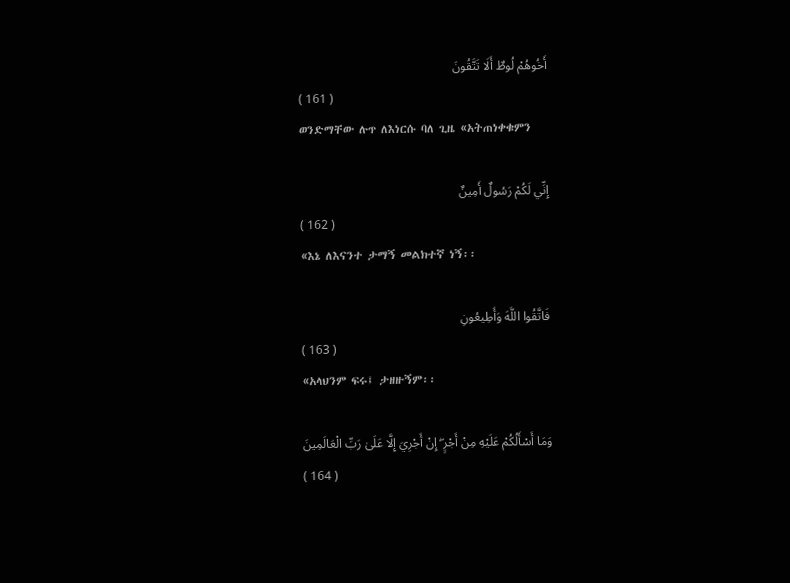أَخُوهُمْ لُوطٌ أَلَا تَتَّقُونَ
( 161 )
ወንድማቸው ሉጥ ለእነርሱ ባለ ጊዜ «አትጠነቀቁምን

إِنِّي لَكُمْ رَسُولٌ أَمِينٌ
( 162 )
«እኔ ለእናንተ ታማኝ መልክተኛ ነኝ፡፡

فَاتَّقُوا اللَّهَ وَأَطِيعُونِ
( 163 )
«አላህንም ፍሩ፤ ታዘዙኝም፡፡

وَمَا أَسْأَلُكُمْ عَلَيْهِ مِنْ أَجْرٍ ۖ إِنْ أَجْرِيَ إِلَّا عَلَىٰ رَبِّ الْعَالَمِينَ
( 164 )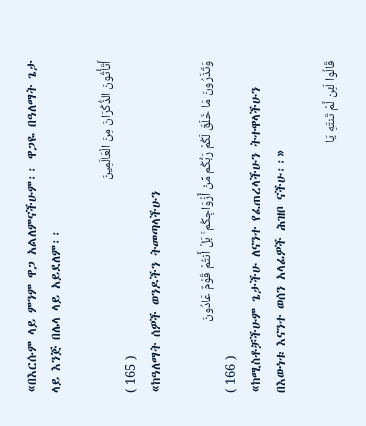«በእርሱም ላይ ምንም ዋጋ አልለምናችሁም፡፡ ዋጋዬ በዓለማት ጌታ ላይ እንጅ በሌላ ላይ አይደለም፡፡

أَتَأْتُونَ الذُّكْرَانَ مِنَ الْعَالَمِينَ
( 165 )
«ከዓለማት ሰዎች ወንዶችን ትመጣላችሁን

وَتَذَرُونَ مَا خَلَقَ لَكُمْ رَبُّكُم مِّنْ أَزْوَاجِكُم ۚ بَلْ أَنتُمْ قَوْمٌ عَادُونَ
( 166 )
«ከሚስቶቻችሁም ጌታችሁ ለናንተ የፈጠረላችሁን ትተዋላችሁን በእውነቱ እናንተ ወሰን አላፊዎች ሕዝቦ ናችሁ፡፡»

قَالُوا لَئِن لَّمْ تَنتَهِ يَا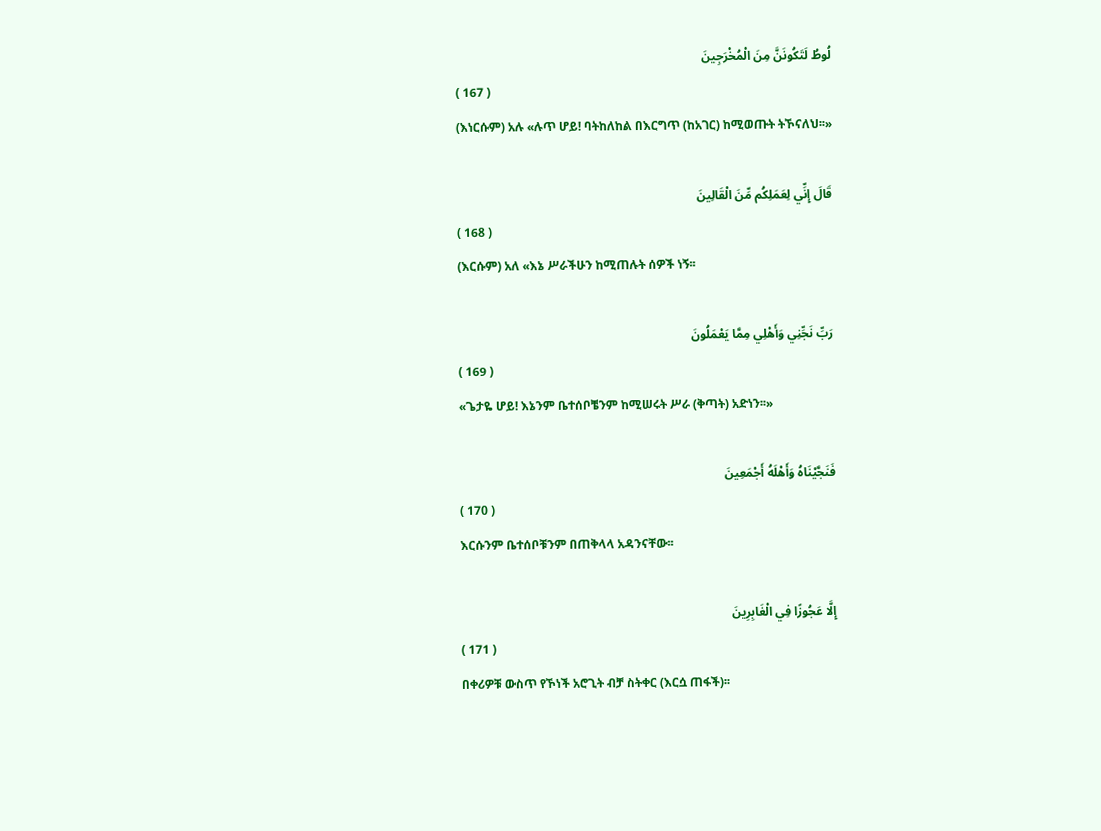لُوطُ لَتَكُونَنَّ مِنَ الْمُخْرَجِينَ
( 167 )
(እነርሱም) አሉ «ሉጥ ሆይ! ባትከለከል በእርግጥ (ከአገር) ከሚወጡት ትኾናለህ፡፡»

قَالَ إِنِّي لِعَمَلِكُم مِّنَ الْقَالِينَ
( 168 )
(እርሱም) አለ «እኔ ሥራችሁን ከሚጠሉት ሰዎች ነኝ፡፡

رَبِّ نَجِّنِي وَأَهْلِي مِمَّا يَعْمَلُونَ
( 169 )
«ጌታዬ ሆይ! እኔንም ቤተሰቦቼንም ከሚሠሩት ሥራ (ቅጣት) አድነን፡፡»

فَنَجَّيْنَاهُ وَأَهْلَهُ أَجْمَعِينَ
( 170 )
እርሱንም ቤተሰቦቹንም በጠቅላላ አዳንናቸው፡፡

إِلَّا عَجُوزًا فِي الْغَابِرِينَ
( 171 )
በቀሪዎቹ ውስጥ የኾነች አሮጊት ብቻ ስትቀር (እርሷ ጠፋች)፡፡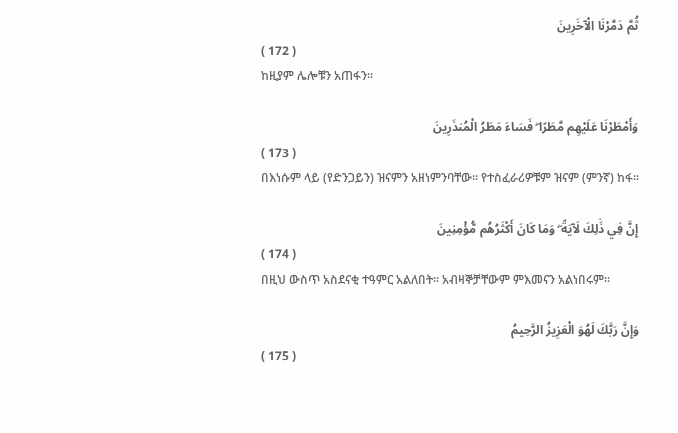ثُمَّ دَمَّرْنَا الْآخَرِينَ
( 172 )
ከዚያም ሌሎቹን አጠፋን፡፡

وَأَمْطَرْنَا عَلَيْهِم مَّطَرًا ۖ فَسَاءَ مَطَرُ الْمُنذَرِينَ
( 173 )
በእነሱም ላይ (የድንጋይን) ዝናምን አዘነምንባቸው፡፡ የተስፈራሪዎቹም ዝናም (ምንኛ) ከፋ፡፡

إِنَّ فِي ذَٰلِكَ لَآيَةً ۖ وَمَا كَانَ أَكْثَرُهُم مُّؤْمِنِينَ
( 174 )
በዚህ ውስጥ አስደናቂ ተዓምር አልለበት፡፡ አብዛኞቻቸውም ምእመናን አልነበሩም፡፡

وَإِنَّ رَبَّكَ لَهُوَ الْعَزِيزُ الرَّحِيمُ
( 175 )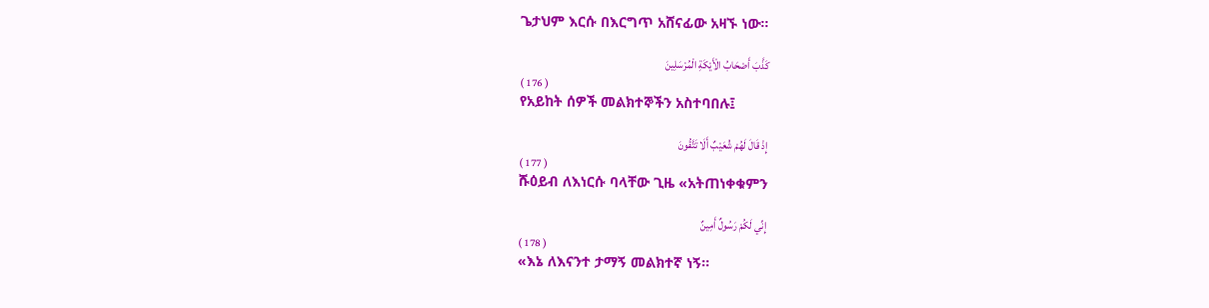ጌታህም እርሱ በእርግጥ አሸናፊው አዛኙ ነው፡፡

كَذَّبَ أَصْحَابُ الْأَيْكَةِ الْمُرْسَلِينَ
( 176 )
የአይከት ሰዎች መልክተኞችን አስተባበሉ፤

إِذْ قَالَ لَهُمْ شُعَيْبٌ أَلَا تَتَّقُونَ
( 177 )
ሹዕይብ ለእነርሱ ባላቸው ጊዜ «አትጠነቀቁምን

إِنِّي لَكُمْ رَسُولٌ أَمِينٌ
( 178 )
«እኔ ለእናንተ ታማኝ መልክተኛ ነኝ፡፡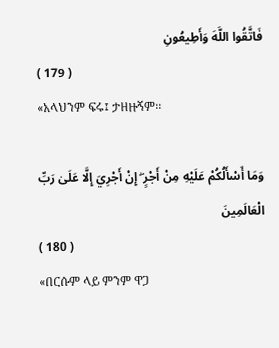فَاتَّقُوا اللَّهَ وَأَطِيعُونِ
( 179 )
«አላህንም ፍሩ፤ ታዘዙኝም፡፡

وَمَا أَسْأَلُكُمْ عَلَيْهِ مِنْ أَجْرٍ ۖ إِنْ أَجْرِيَ إِلَّا عَلَىٰ رَبِّ الْعَالَمِينَ
( 180 )
«በርሱም ላይ ምንም ዋጋ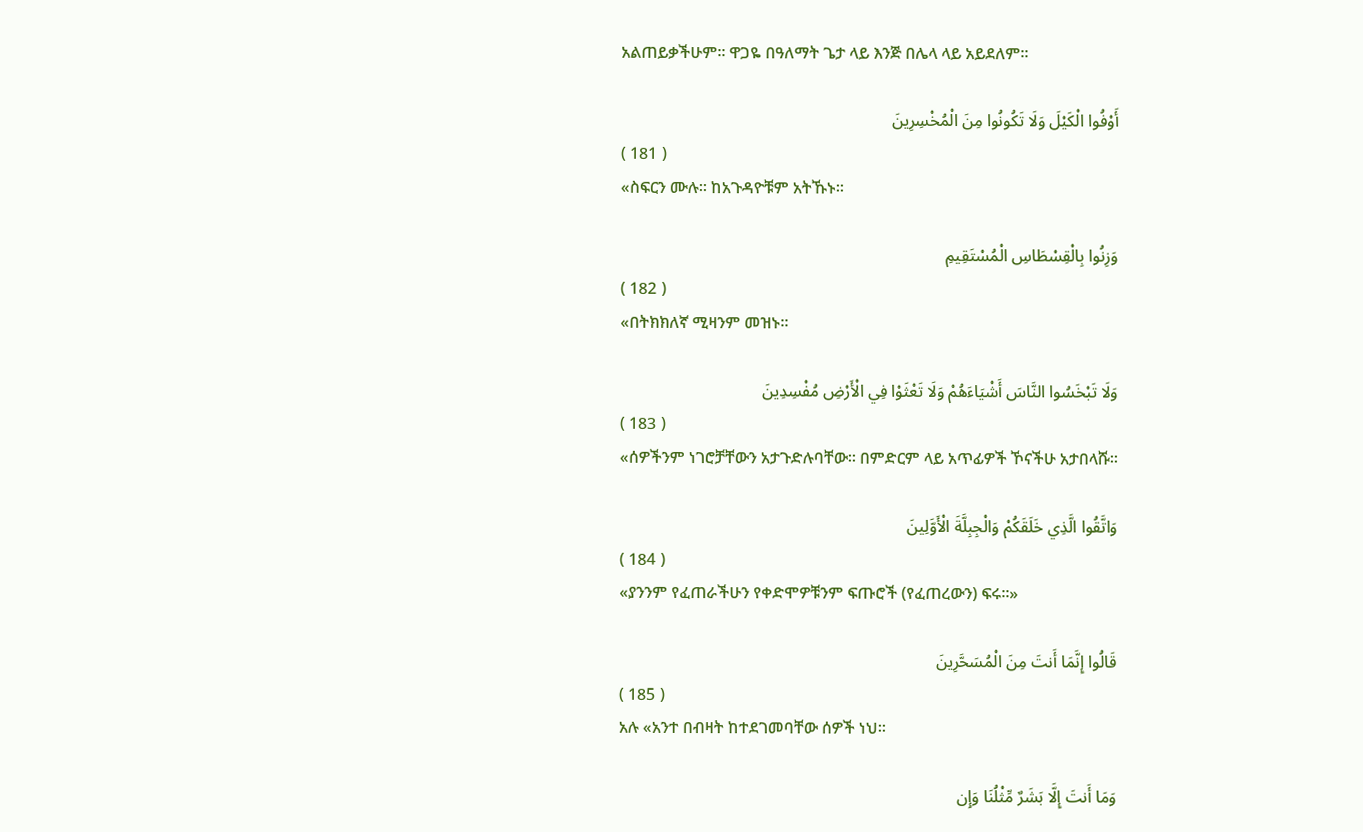አልጠይቃችሁም፡፡ ዋጋዬ በዓለማት ጌታ ላይ እንጅ በሌላ ላይ አይደለም፡፡

أَوْفُوا الْكَيْلَ وَلَا تَكُونُوا مِنَ الْمُخْسِرِينَ
( 181 )
«ስፍርን ሙሉ፡፡ ከአጉዳዮቹም አትኹኑ፡፡

وَزِنُوا بِالْقِسْطَاسِ الْمُسْتَقِيمِ
( 182 )
«በትክክለኛ ሚዛንም መዝኑ፡፡

وَلَا تَبْخَسُوا النَّاسَ أَشْيَاءَهُمْ وَلَا تَعْثَوْا فِي الْأَرْضِ مُفْسِدِينَ
( 183 )
«ሰዎችንም ነገሮቻቸውን አታጉድሉባቸው፡፡ በምድርም ላይ አጥፊዎች ኾናችሁ አታበላሹ፡፡

وَاتَّقُوا الَّذِي خَلَقَكُمْ وَالْجِبِلَّةَ الْأَوَّلِينَ
( 184 )
«ያንንም የፈጠራችሁን የቀድሞዎቹንም ፍጡሮች (የፈጠረውን) ፍሩ፡፡»

قَالُوا إِنَّمَا أَنتَ مِنَ الْمُسَحَّرِينَ
( 185 )
አሉ «አንተ በብዛት ከተደገመባቸው ሰዎች ነህ፡፡

وَمَا أَنتَ إِلَّا بَشَرٌ مِّثْلُنَا وَإِن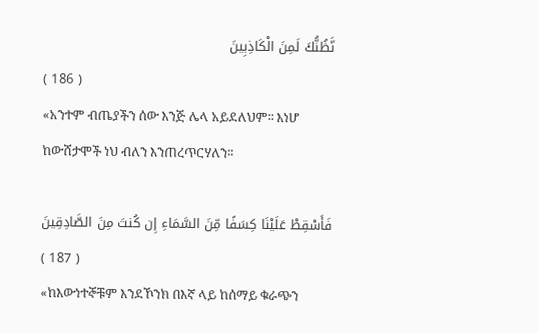نَّظُنُّكَ لَمِنَ الْكَاذِبِينَ
( 186 )
«አንተም ብጤያችን ሰው እንጅ ሌላ አይደለህም፡፡ እነሆ ከውሸታሞች ነህ ብለን እንጠረጥርሃለን፡፡

فَأَسْقِطْ عَلَيْنَا كِسَفًا مِّنَ السَّمَاءِ إِن كُنتَ مِنَ الصَّادِقِينَ
( 187 )
«ከእውነተኞቹም እንደኾንክ በእኛ ላይ ከሰማይ ቁራጭን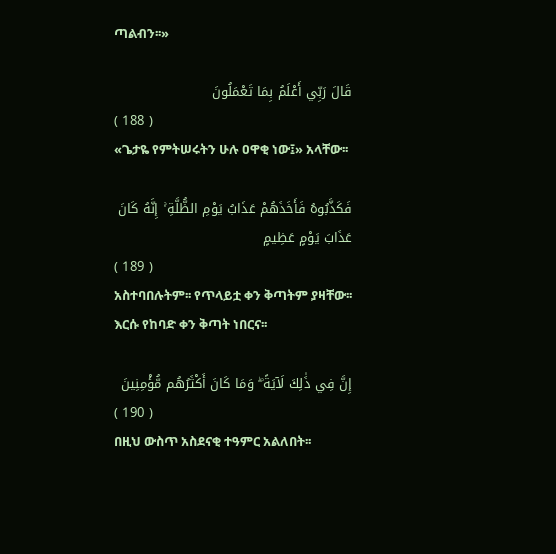ጣልብን፡፡»

قَالَ رَبِّي أَعْلَمُ بِمَا تَعْمَلُونَ
( 188 )
«ጌታዬ የምትሠሩትን ሁሉ ዐዋቂ ነው፤» አላቸው፡፡

فَكَذَّبُوهُ فَأَخَذَهُمْ عَذَابُ يَوْمِ الظُّلَّةِ ۚ إِنَّهُ كَانَ عَذَابَ يَوْمٍ عَظِيمٍ
( 189 )
አስተባበሉትም፡፡ የጥላይቷ ቀን ቅጣትም ያዛቸው፡፡ እርሱ የከባድ ቀን ቅጣት ነበርና፡፡

إِنَّ فِي ذَٰلِكَ لَآيَةً ۖ وَمَا كَانَ أَكْثَرُهُم مُّؤْمِنِينَ
( 190 )
በዚህ ውስጥ አስደናቂ ተዓምር አልለበት፡፡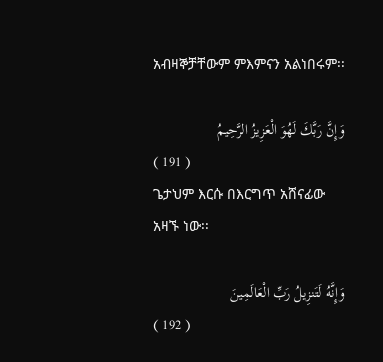አብዛኞቻቸውም ምእምናን አልነበሩም፡፡

وَإِنَّ رَبَّكَ لَهُوَ الْعَزِيزُ الرَّحِيمُ
( 191 )
ጌታህም እርሱ በእርግጥ አሸናፊው አዛኙ ነው፡፡

وَإِنَّهُ لَتَنزِيلُ رَبِّ الْعَالَمِينَ
( 192 )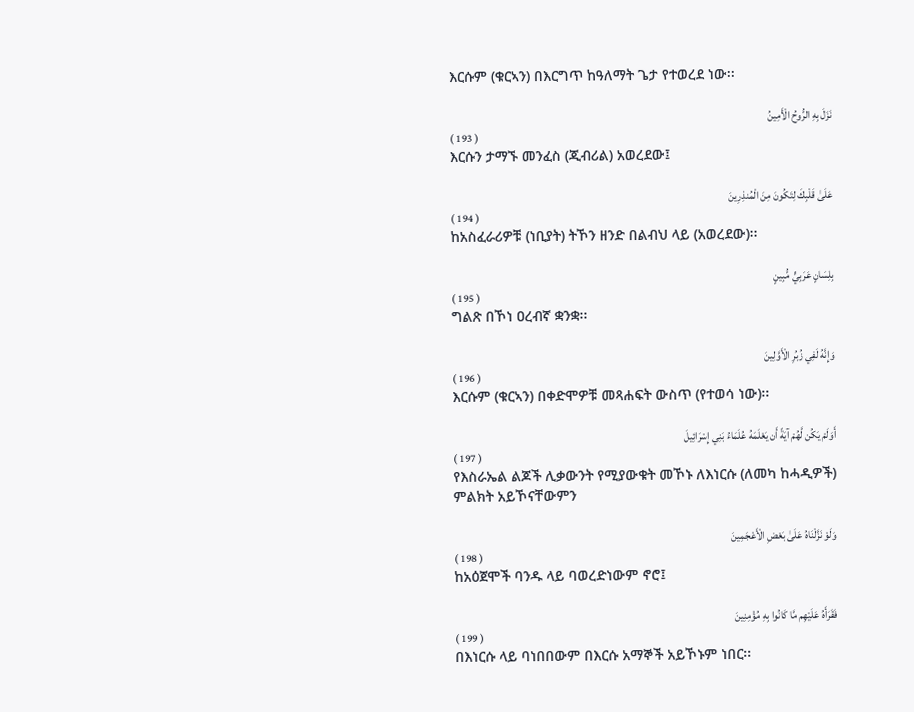እርሱም (ቁርኣን) በእርግጥ ከዓለማት ጌታ የተወረደ ነው፡፡

نَزَلَ بِهِ الرُّوحُ الْأَمِينُ
( 193 )
እርሱን ታማኙ መንፈስ (ጂብሪል) አወረደው፤

عَلَىٰ قَلْبِكَ لِتَكُونَ مِنَ الْمُنذِرِينَ
( 194 )
ከአስፈራሪዎቹ (ነቢያት) ትኾን ዘንድ በልብህ ላይ (አወረደው)፡፡

بِلِسَانٍ عَرَبِيٍّ مُّبِينٍ
( 195 )
ግልጽ በኾነ ዐረብኛ ቋንቋ፡፡

وَإِنَّهُ لَفِي زُبُرِ الْأَوَّلِينَ
( 196 )
እርሱም (ቁርኣን) በቀድሞዎቹ መጻሐፍት ውስጥ (የተወሳ ነው)፡፡

أَوَلَمْ يَكُن لَّهُمْ آيَةً أَن يَعْلَمَهُ عُلَمَاءُ بَنِي إِسْرَائِيلَ
( 197 )
የእስራኤል ልጆች ሊቃውንት የሚያውቁት መኾኑ ለእነርሱ (ለመካ ከሓዲዎች) ምልክት አይኾናቸውምን

وَلَوْ نَزَّلْنَاهُ عَلَىٰ بَعْضِ الْأَعْجَمِينَ
( 198 )
ከአዕጀሞች ባንዱ ላይ ባወረድነውም ኖሮ፤

فَقَرَأَهُ عَلَيْهِم مَّا كَانُوا بِهِ مُؤْمِنِينَ
( 199 )
በእነርሱ ላይ ባነበበውም በእርሱ አማኞች አይኾኑም ነበር፡፡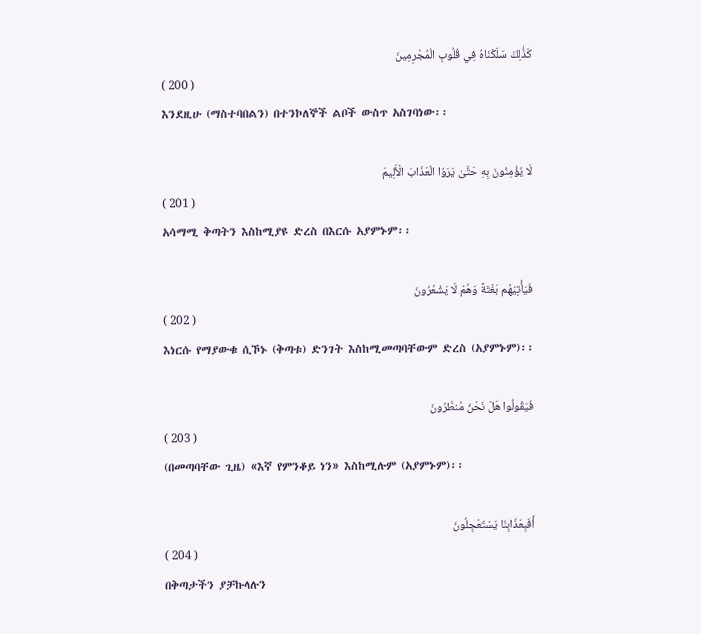كَذَٰلِكَ سَلَكْنَاهُ فِي قُلُوبِ الْمُجْرِمِينَ
( 200 )
እንደዚሁ (ማስተባበልን) በተንኮለኞች ልቦች ውስጥ አስገባነው፡፡

لَا يُؤْمِنُونَ بِهِ حَتَّىٰ يَرَوُا الْعَذَابَ الْأَلِيمَ
( 201 )
አሳማሚ ቅጣትን እስከሚያዩ ድረስ በእርሱ አያምኑም፡፡

فَيَأْتِيَهُم بَغْتَةً وَهُمْ لَا يَشْعُرُونَ
( 202 )
እነርሱ የማያውቁ ሲኾኑ (ቅጣቱ) ድንገት እስከሚመጣባቸውም ድረስ (አያምኑም)፡፡

فَيَقُولُوا هَلْ نَحْنُ مُنظَرُونَ
( 203 )
(በመጣባቸው ጊዜ) «እኛ የምንቆይ ነን» እስከሚሉም (አያምኑም)፡፡

أَفَبِعَذَابِنَا يَسْتَعْجِلُونَ
( 204 )
በቅጣታችን ያቻኩላሉን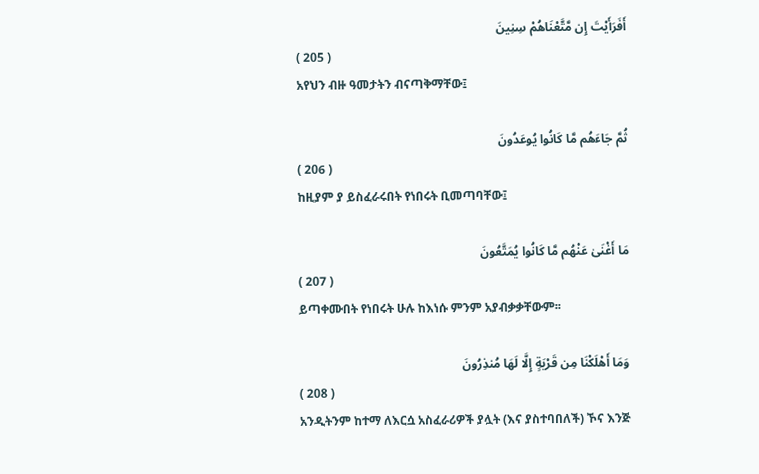أَفَرَأَيْتَ إِن مَّتَّعْنَاهُمْ سِنِينَ
( 205 )
አየህን ብዙ ዓመታትን ብናጣቅማቸው፤

ثُمَّ جَاءَهُم مَّا كَانُوا يُوعَدُونَ
( 206 )
ከዚያም ያ ይስፈራሩበት የነበሩት ቢመጣባቸው፤

مَا أَغْنَىٰ عَنْهُم مَّا كَانُوا يُمَتَّعُونَ
( 207 )
ይጣቀሙበት የነበሩት ሁሉ ከእነሱ ምንም አያብቃቃቸውም፡፡

وَمَا أَهْلَكْنَا مِن قَرْيَةٍ إِلَّا لَهَا مُنذِرُونَ
( 208 )
አንዲትንም ከተማ ለእርሷ አስፈራሪዎች ያሏት (እና ያስተባበለች) ኾና እንጅ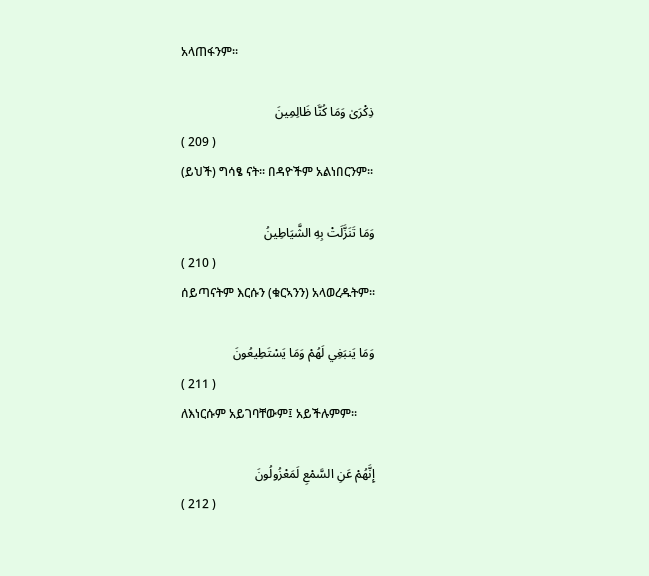አላጠፋንም፡፡

ذِكْرَىٰ وَمَا كُنَّا ظَالِمِينَ
( 209 )
(ይህች) ግሳፄ ናት፡፡ በዳዮችም አልነበርንም፡፡

وَمَا تَنَزَّلَتْ بِهِ الشَّيَاطِينُ
( 210 )
ሰይጣናትም እርሱን (ቁርኣንን) አላወረዱትም፡፡

وَمَا يَنبَغِي لَهُمْ وَمَا يَسْتَطِيعُونَ
( 211 )
ለእነርሱም አይገባቸውም፤ አይችሉምም፡፡

إِنَّهُمْ عَنِ السَّمْعِ لَمَعْزُولُونَ
( 212 )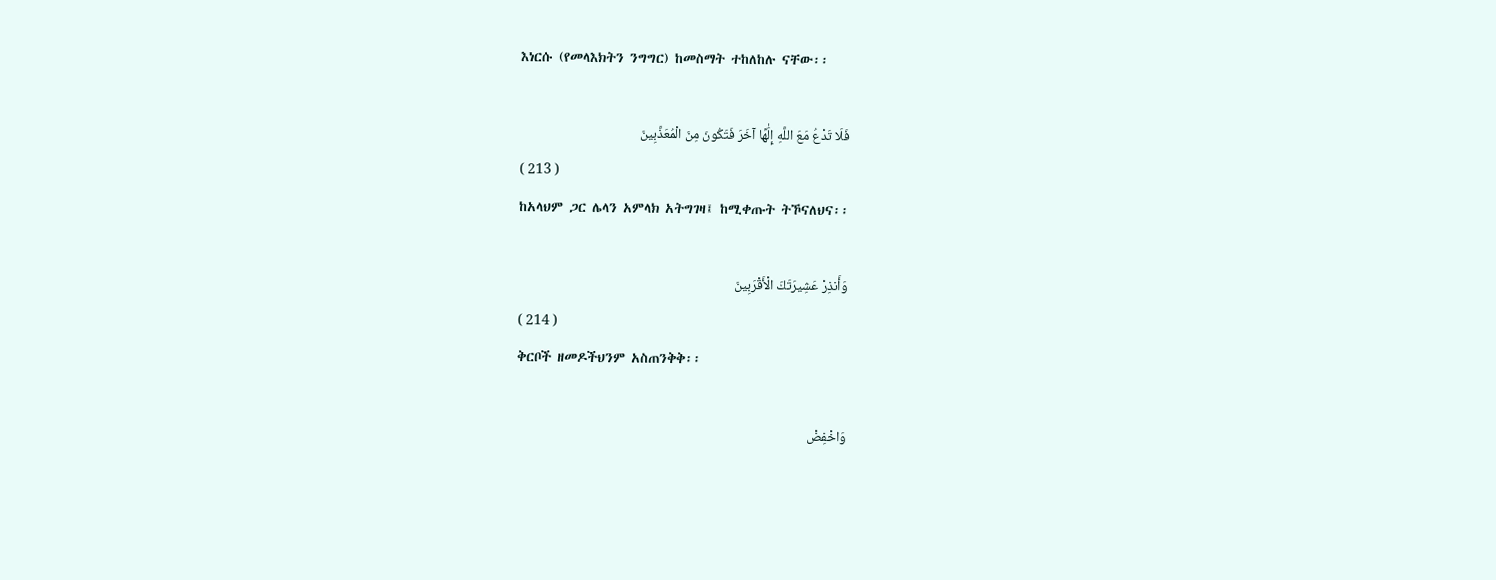እነርሱ (የመላእክትን ንግግር) ከመስማት ተከለከሉ ናቸው፡፡

فَلَا تَدْعُ مَعَ اللَّهِ إِلَٰهًا آخَرَ فَتَكُونَ مِنَ الْمُعَذَّبِينَ
( 213 )
ከአላህም ጋር ሌላን አምላክ አትግገዛ፤ ከሚቀጡት ትኾናለህና፡፡

وَأَنذِرْ عَشِيرَتَكَ الْأَقْرَبِينَ
( 214 )
ቅርቦች ዘመዶችህንም አስጠንቅቅ፡፡

وَاخْفِضْ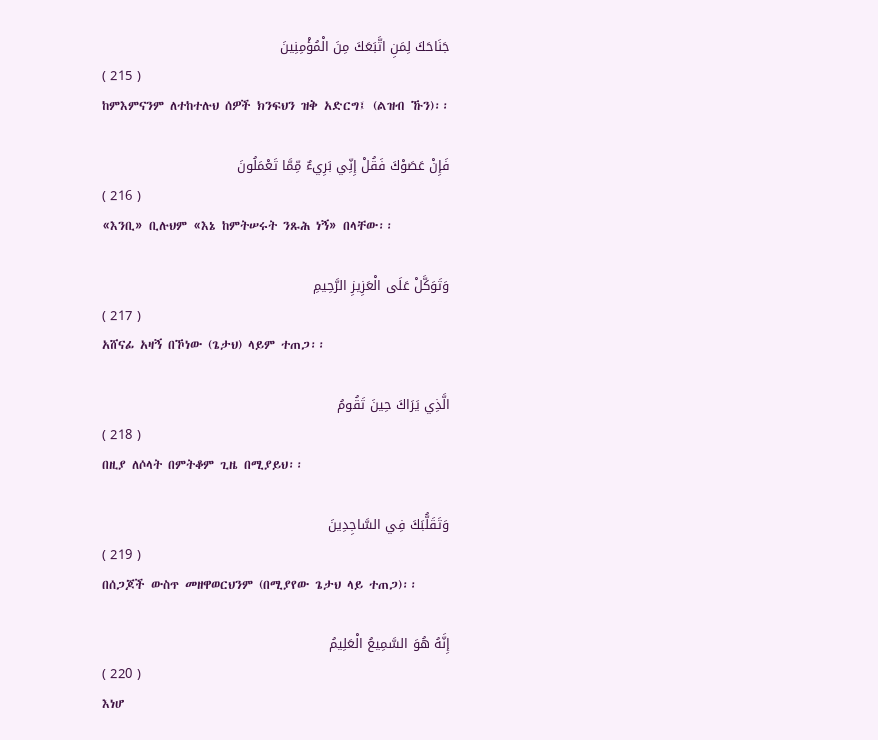جَنَاحَكَ لِمَنِ اتَّبَعَكَ مِنَ الْمُؤْمِنِينَ
( 215 )
ከምእምናንም ለተከተሉህ ሰዎች ክንፍህን ዝቅ አድርግ፤ (ልዝብ ኹን)፡፡

فَإِنْ عَصَوْكَ فَقُلْ إِنِّي بَرِيءٌ مِّمَّا تَعْمَلُونَ
( 216 )
«እንቢ» ቢሉህም «እኔ ከምትሠሩት ንጹሕ ነኝ» በላቸው፡፡

وَتَوَكَّلْ عَلَى الْعَزِيزِ الرَّحِيمِ
( 217 )
አሸናፊ አዛኝ በኾነው (ጌታህ) ላይም ተጠጋ፡፡

الَّذِي يَرَاكَ حِينَ تَقُومُ
( 218 )
በዚያ ለሶላት በምትቆም ጊዜ በሚያይህ፡፡

وَتَقَلُّبَكَ فِي السَّاجِدِينَ
( 219 )
በሰጋጆች ውስጥ መዘዋወርህንም (በሚያየው ጌታህ ላይ ተጠጋ)፡፡

إِنَّهُ هُوَ السَّمِيعُ الْعَلِيمُ
( 220 )
እነሆ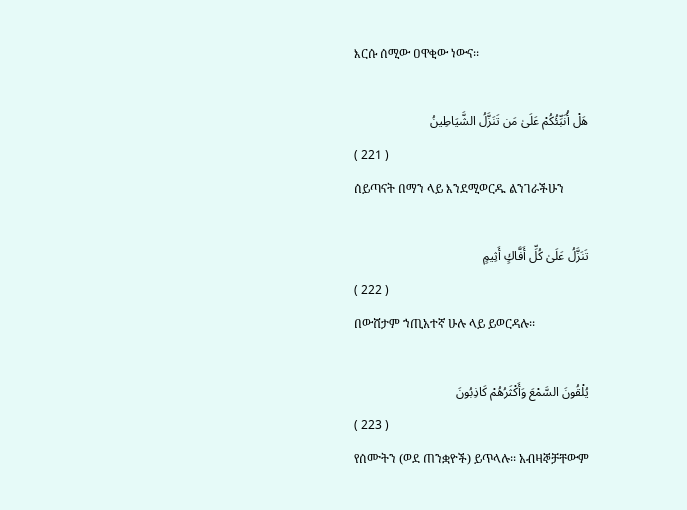እርሱ ሰሚው ዐዋቂው ነውና፡፡

هَلْ أُنَبِّئُكُمْ عَلَىٰ مَن تَنَزَّلُ الشَّيَاطِينُ
( 221 )
ሰይጣናት በማን ላይ እንደሚወርዱ ልንገራችሁን

تَنَزَّلُ عَلَىٰ كُلِّ أَفَّاكٍ أَثِيمٍ
( 222 )
በውሸታም ኀጢአተኛ ሁሉ ላይ ይወርዳሉ፡፡

يُلْقُونَ السَّمْعَ وَأَكْثَرُهُمْ كَاذِبُونَ
( 223 )
የሰሙትን (ወደ ጠንቋዮች) ይጥላሉ፡፡ አብዛኞቻቸውም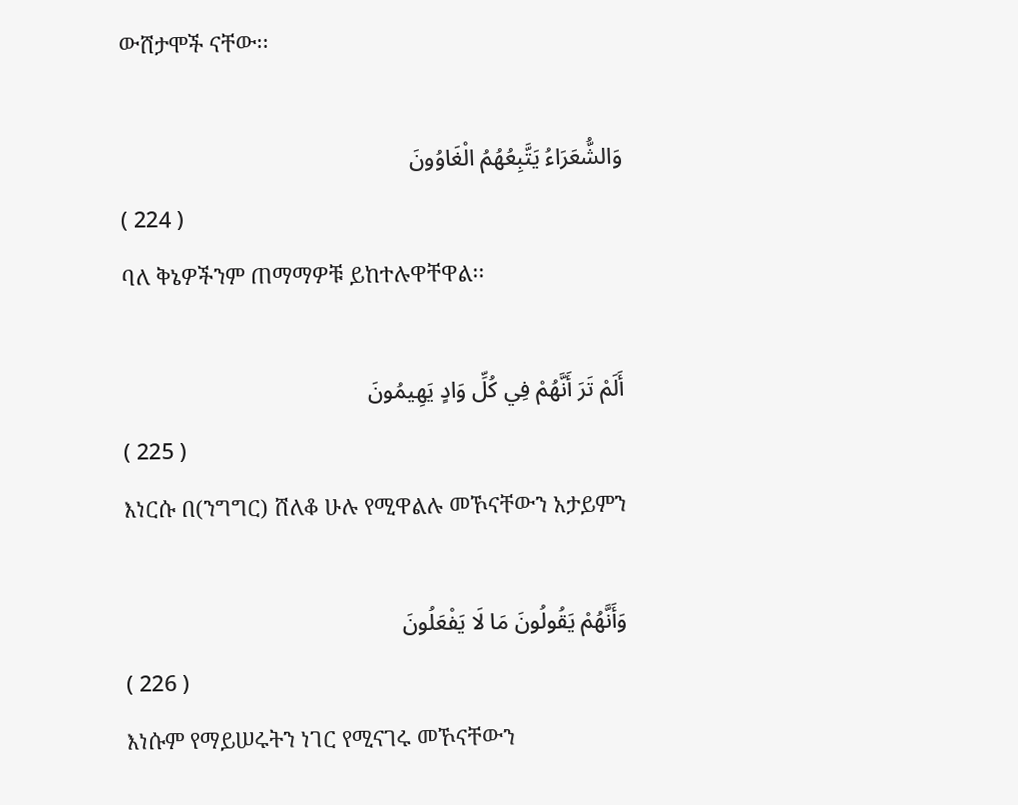ውሸታሞች ናቸው፡፡

وَالشُّعَرَاءُ يَتَّبِعُهُمُ الْغَاوُونَ
( 224 )
ባለ ቅኔዎችንም ጠማማዎቹ ይከተሉዋቸዋል፡፡

أَلَمْ تَرَ أَنَّهُمْ فِي كُلِّ وَادٍ يَهِيمُونَ
( 225 )
እነርሱ በ(ንግግር) ሸለቆ ሁሉ የሚዋልሉ መኾናቸውን አታይምን

وَأَنَّهُمْ يَقُولُونَ مَا لَا يَفْعَلُونَ
( 226 )
እነሱም የማይሠሩትን ነገር የሚናገሩ መኾናቸውን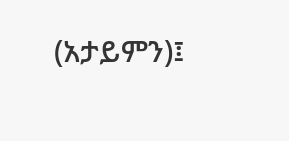(አታይምን)፤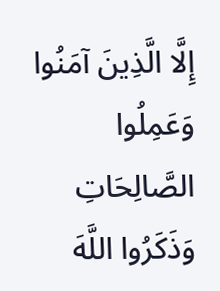إِلَّا الَّذِينَ آمَنُوا وَعَمِلُوا الصَّالِحَاتِ وَذَكَرُوا اللَّهَ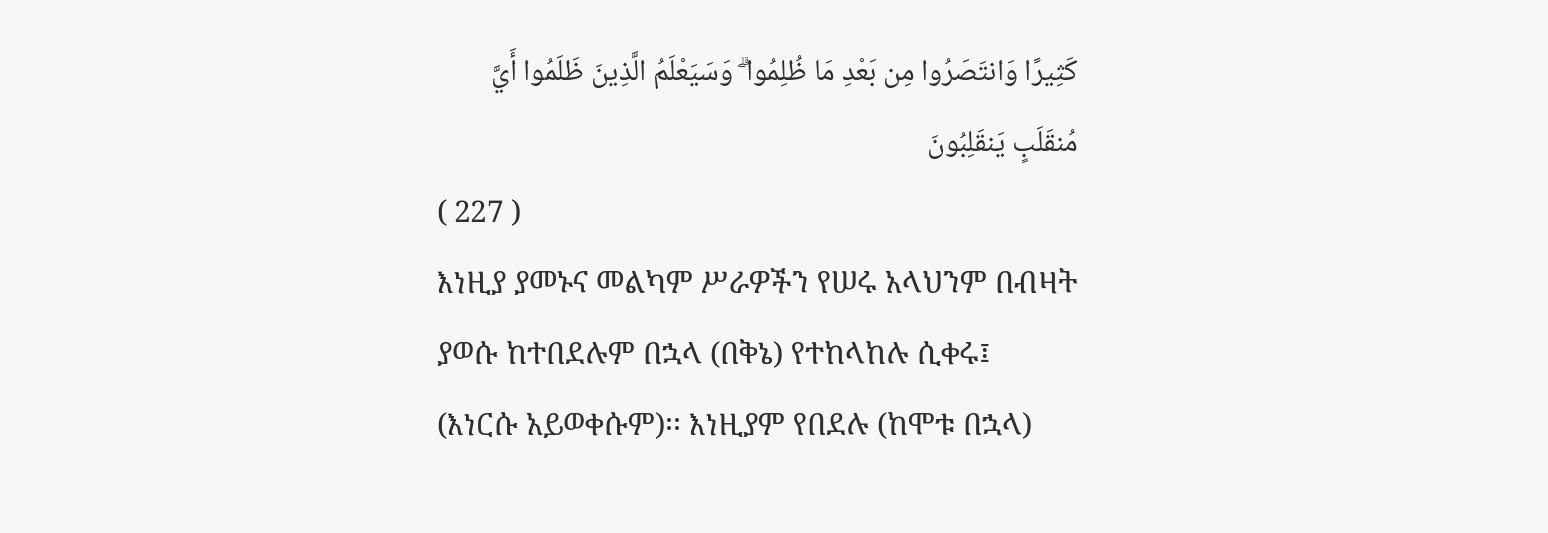كَثِيرًا وَانتَصَرُوا مِن بَعْدِ مَا ظُلِمُوا ۗ وَسَيَعْلَمُ الَّذِينَ ظَلَمُوا أَيَّ مُنقَلَبٍ يَنقَلِبُونَ
( 227 )
እነዚያ ያመኑና መልካም ሥራዎችን የሠሩ አላህንም በብዛት ያወሱ ከተበደሉም በኋላ (በቅኔ) የተከላከሉ ሲቀሩ፤ (እነርሱ አይወቀሱም)፡፡ እነዚያም የበደሉ (ከሞቱ በኋላ)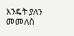እንዴት ያለን መመለስ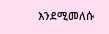እንደሚመለሱ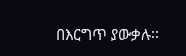በእርግጥ ያውቃሉ፡፡